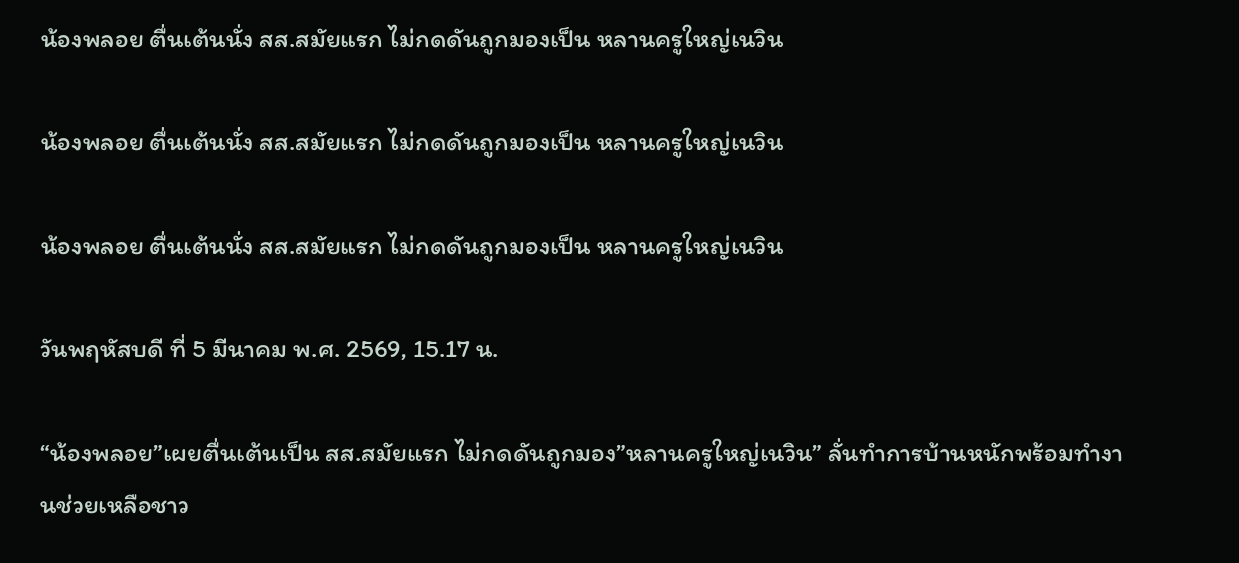น้องพลอย ตื่นเต้นนั่ง สส.สมัยแรก ไม่กดดันถูกมองเป็น หลานครูใหญ่เนวิน

น้องพลอย ตื่นเต้นนั่ง สส.สมัยแรก ไม่กดดันถูกมองเป็น หลานครูใหญ่เนวิน

น้องพลอย ตื่นเต้นนั่ง สส.สมัยแรก ไม่กดดันถูกมองเป็น หลานครูใหญ่เนวิน

วันพฤหัสบดี ที่ 5 มีนาคม พ.ศ. 2569, 15.17 น.

“น้องพลอย”เผยตื่นเต้นเป็น สส.สมัยแรก ไม่กดดันถูกมอง”หลานครูใหญ่เนวิน” ลั่นทำการบ้านหนักพร้อมทำงานช่วยเหลือชาว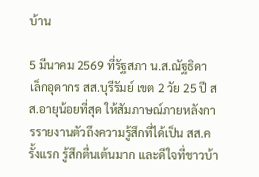บ้าน

5 มีนาคม 2569 ที่รัฐสภา น.ส.ณัฐธิดา เล็กอุดากร สส.บุรีรัมย์ เขต 2 วัย 25 ปี สส.อายุน้อยที่สุด ให้สัมภาษณ์ภายหลังการรายงานตัวถึงความรู้สึกที่ได้เป็น สส.ครั้งแรก รู้สึกตื่นเต้นมาก และดีใจที่ชาวบ้า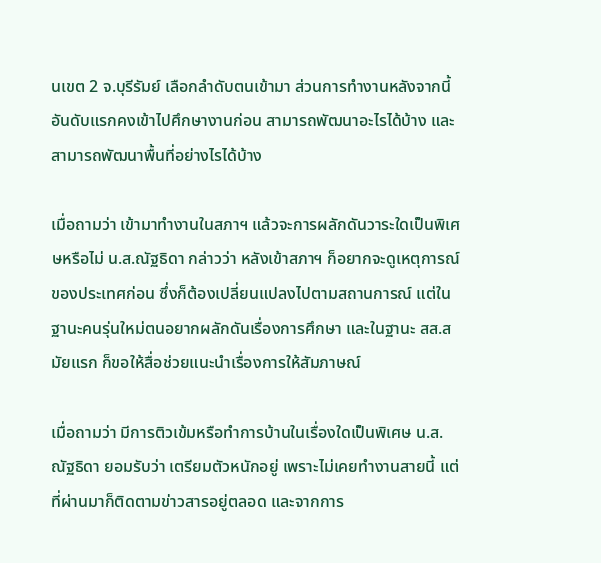นเขต 2 จ.บุรีรัมย์ เลือกลำดับตนเข้ามา ส่วนการทำงานหลังจากนี้ อันดับแรกคงเข้าไปศึกษางานก่อน สามารถพัฒนาอะไรได้บ้าง และสามารถพัฒนาพื้นที่อย่างไรได้บ้าง

เมื่อถามว่า เข้ามาทำงานในสภาฯ แล้วจะการผลักดันวาระใดเป็นพิเศษหรือไม่ น.ส.ณัฐธิดา กล่าวว่า หลังเข้าสภาฯ ก็อยากจะดูเหตุการณ์ของประเทศก่อน ซึ่งก็ต้องเปลี่ยนแปลงไปตามสถานการณ์ แต่ในฐานะคนรุ่นใหม่ตนอยากผลักดันเรื่องการศึกษา และในฐานะ สส.สมัยแรก ก็ขอให้สื่อช่วยแนะนำเรื่องการให้สัมภาษณ์

เมื่อถามว่า มีการติวเข้มหรือทำการบ้านในเรื่องใดเป็นพิเศษ น.ส.ณัฐธิดา ยอมรับว่า เตรียมตัวหนักอยู่ เพราะไม่เคยทำงานสายนี้ แต่ที่ผ่านมาก็ติดตามข่าวสารอยู่ตลอด และจากการ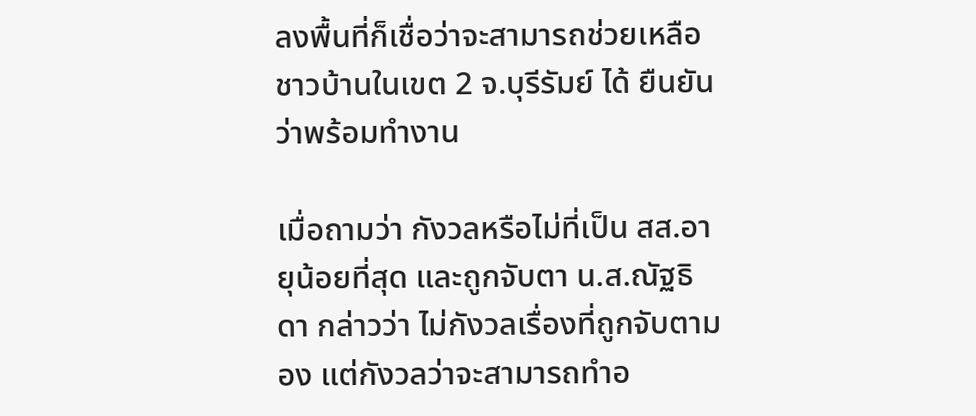ลงพื้นที่ก็เชื่อว่าจะสามารถช่วยเหลือชาวบ้านในเขต 2 จ.บุรีรัมย์ ได้ ยืนยันว่าพร้อมทำงาน

เมื่อถามว่า กังวลหรือไม่ที่เป็น สส.อายุน้อยที่สุด และถูกจับตา น.ส.ณัฐธิดา กล่าวว่า ไม่กังวลเรื่องที่ถูกจับตามอง แต่กังวลว่าจะสามารถทำอ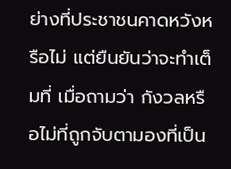ย่างที่ประชาชนคาดหวังหรือไม่ แต่ยืนยันว่าจะทำเต็มที่ เมื่อถามว่า กังวลหรือไม่ที่ถูกจับตามองที่เป็น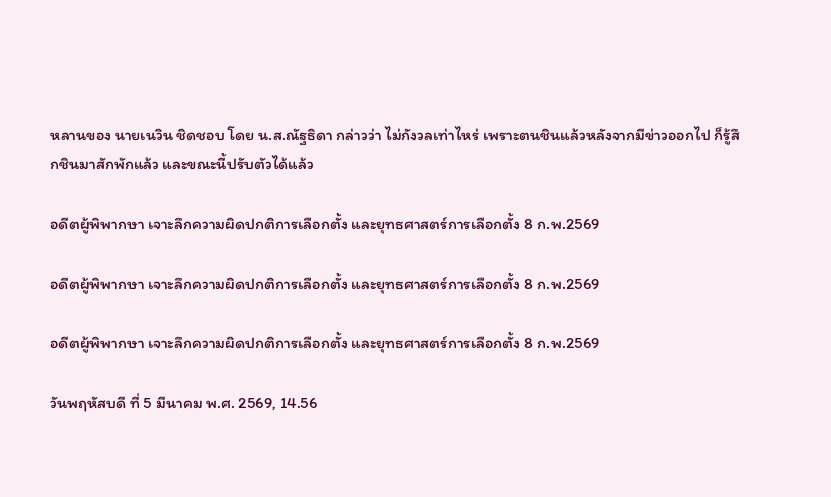หลานของ นายเนวิน ชิดชอบ โดย น.ส.ณัฐธิดา กล่าวว่า ไม่กังวลเท่าไหร่ เพราะตนชินแล้วหลังจากมีข่าวออกไป ก็รู้สึกชินมาสักพักแล้ว และขณะนี้ปรับตัวได้แล้ว

อดีตผู้พิพากษา เจาะลึกความผิดปกติการเลือกตั้ง และยุทธศาสตร์การเลือกตั้ง 8 ก.พ.2569

อดีตผู้พิพากษา เจาะลึกความผิดปกติการเลือกตั้ง และยุทธศาสตร์การเลือกตั้ง 8 ก.พ.2569

อดีตผู้พิพากษา เจาะลึกความผิดปกติการเลือกตั้ง และยุทธศาสตร์การเลือกตั้ง 8 ก.พ.2569

วันพฤหัสบดี ที่ 5 มีนาคม พ.ศ. 2569, 14.56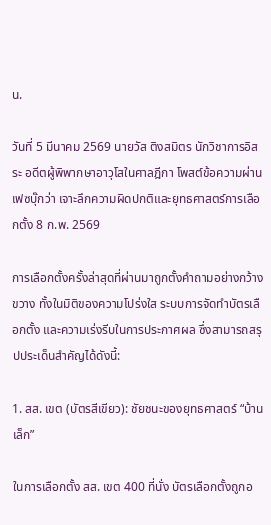น.

วันที่ 5 มีนาคม 2569 นายวัส ติงสมิตร นักวิชาการอิสระ อดีตผู้พิพากษาอาวุโสในศาลฎีกา โพสต์ข้อความผ่านเฟซบุ๊กว่า เจาะลึกความผิดปกติและยุทธศาสตร์การเลือกตั้ง 8 ก.พ. 2569

การเลือกตั้งครั้งล่าสุดที่ผ่านมาถูกตั้งคำถามอย่างกว้างขวาง ทั้งในมิติของความโปร่งใส ระบบการจัดทำบัตรเลือกตั้ง และความเร่งรีบในการประกาศผล ซึ่งสามารถสรุปประเด็นสำคัญได้ดังนี้:

1. สส. เขต (บัตรสีเขียว): ชัยชนะของยุทธศาสตร์ “บ้านเล็ก”

ในการเลือกตั้ง สส. เขต 400 ที่นั่ง บัตรเลือกตั้งถูกอ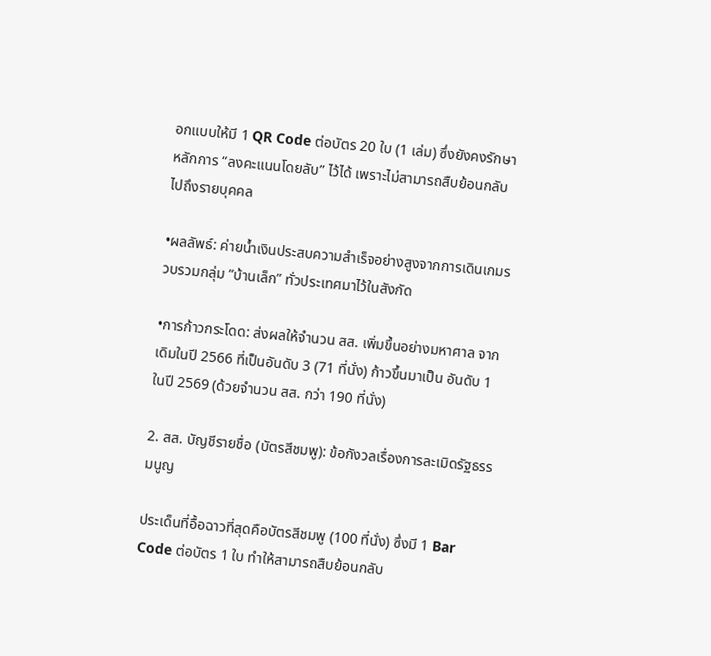อกแบบให้มี 1 QR Code ต่อบัตร 20 ใบ (1 เล่ม) ซึ่งยังคงรักษาหลักการ “ลงคะแนนโดยลับ” ไว้ได้ เพราะไม่สามารถสืบย้อนกลับไปถึงรายบุคคล

•ผลลัพธ์: ค่ายน้ำเงินประสบความสำเร็จอย่างสูงจากการเดินเกมรวบรวมกลุ่ม “บ้านเล็ก” ทั่วประเทศมาไว้ในสังกัด

•การก้าวกระโดด: ส่งผลให้จำนวน สส. เพิ่มขึ้นอย่างมหาศาล จากเดิมในปี 2566 ที่เป็นอันดับ 3 (71 ที่นั่ง) ก้าวขึ้นมาเป็น อันดับ 1 ในปี 2569 (ด้วยจำนวน สส. กว่า 190 ที่นั่ง)

2. สส. บัญชีรายชื่อ (บัตรสีชมพู): ข้อกังวลเรื่องการละเมิดรัฐธรรมนูญ

ประเด็นที่อื้อฉาวที่สุดคือบัตรสีชมพู (100 ที่นั่ง) ซึ่งมี 1 Bar Code ต่อบัตร 1 ใบ ทำให้สามารถสืบย้อนกลับ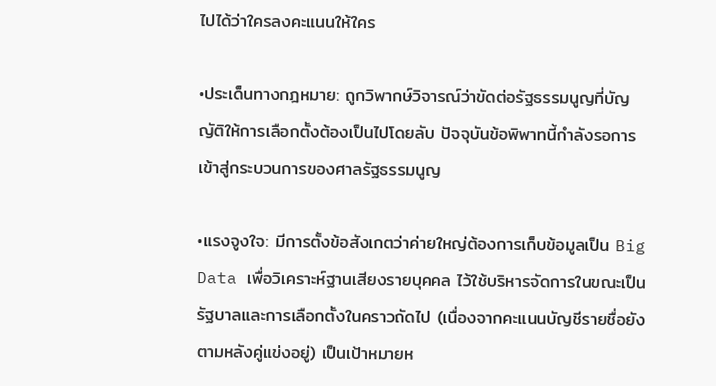ไปได้ว่าใครลงคะแนนให้ใคร

•ประเด็นทางกฎหมาย: ถูกวิพากษ์วิจารณ์ว่าขัดต่อรัฐธรรมนูญที่บัญญัติให้การเลือกตั้งต้องเป็นไปโดยลับ ปัจจุบันข้อพิพาทนี้กำลังรอการเข้าสู่กระบวนการของศาลรัฐธรรมนูญ

•แรงจูงใจ: มีการตั้งข้อสังเกตว่าค่ายใหญ่ต้องการเก็บข้อมูลเป็น Big Data เพื่อวิเคราะห์ฐานเสียงรายบุคคล ไว้ใช้บริหารจัดการในขณะเป็นรัฐบาลและการเลือกตั้งในคราวถัดไป (เนื่องจากคะแนนบัญชีรายชื่อยังตามหลังคู่แข่งอยู่) เป็นเป้าหมายห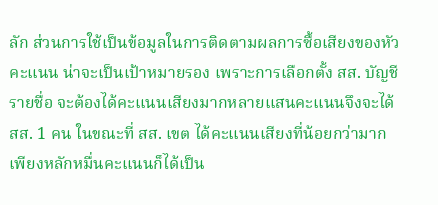ลัก ส่วนการใช้เป็นข้อมูลในการติดตามผลการซื้อเสียงของหัวคะแนน น่าจะเป็นเป้าหมายรอง เพราะการเลือกตั้ง สส. บัญชีรายชื่อ จะต้องได้คะแนนเสียงมากหลายแสนคะแนนจึงจะได้ สส. 1 คน ในขณะที่ สส. เขต ได้คะแนนเสียงที่น้อยกว่ามากเพียงหลักหมื่นคะแนนก็ได้เป็น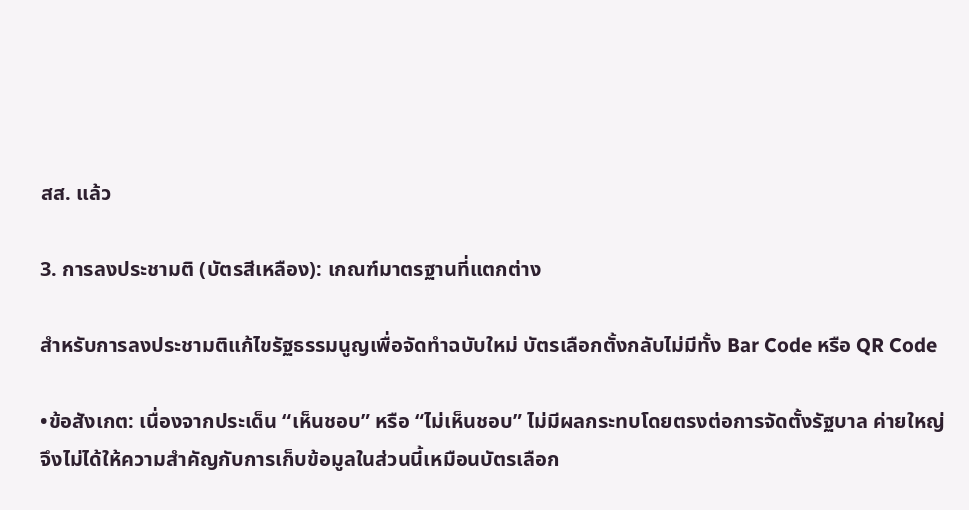สส. แล้ว

3. การลงประชามติ (บัตรสีเหลือง): เกณฑ์มาตรฐานที่แตกต่าง

สำหรับการลงประชามติแก้ไขรัฐธรรมนูญเพื่อจัดทำฉบับใหม่ บัตรเลือกตั้งกลับไม่มีทั้ง Bar Code หรือ QR Code

•ข้อสังเกต: เนื่องจากประเด็น “เห็นชอบ” หรือ “ไม่เห็นชอบ” ไม่มีผลกระทบโดยตรงต่อการจัดตั้งรัฐบาล ค่ายใหญ่จึงไม่ได้ให้ความสำคัญกับการเก็บข้อมูลในส่วนนี้เหมือนบัตรเลือก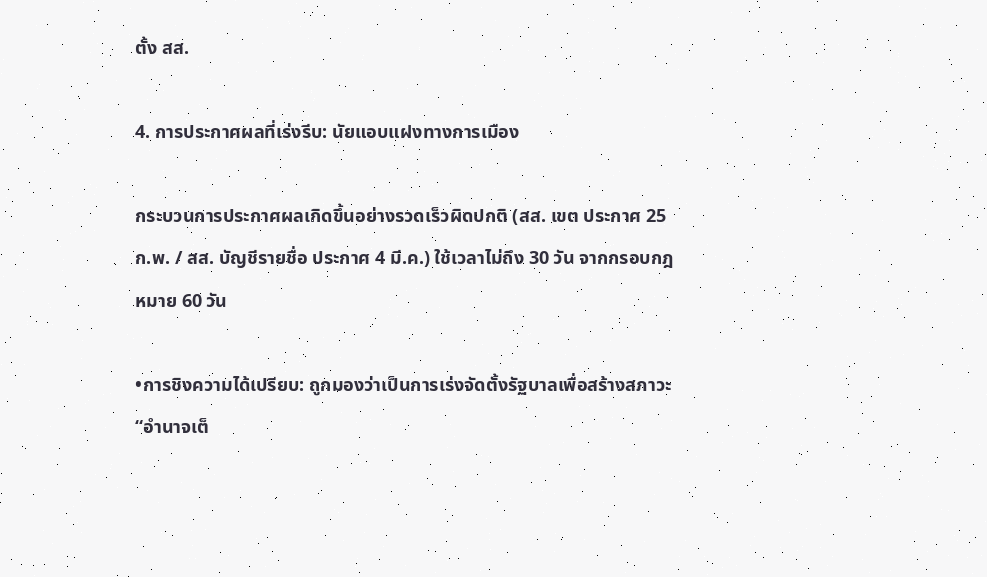ตั้ง สส.

4. การประกาศผลที่เร่งรีบ: นัยแอบแฝงทางการเมือง

กระบวนการประกาศผลเกิดขึ้นอย่างรวดเร็วผิดปกติ (สส. เขต ประกาศ 25 ก.พ. / สส. บัญชีรายชื่อ ประกาศ 4 มี.ค.) ใช้เวลาไม่ถึง 30 วัน จากกรอบกฎหมาย 60 วัน

•การชิงความได้เปรียบ: ถูกมองว่าเป็นการเร่งจัดตั้งรัฐบาลเพื่อสร้างสภาวะ “อำนาจเต็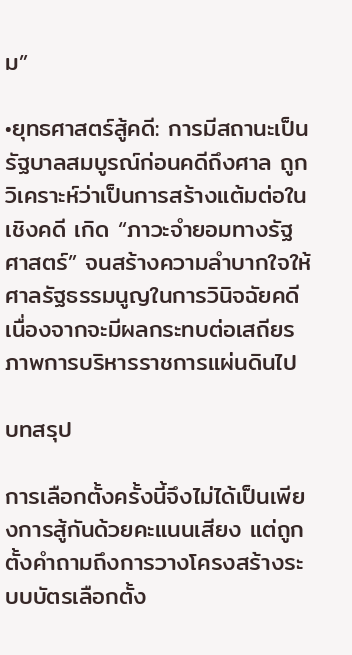ม”

•ยุทธศาสตร์สู้คดี: การมีสถานะเป็นรัฐบาลสมบูรณ์ก่อนคดีถึงศาล ถูกวิเคราะห์ว่าเป็นการสร้างแต้มต่อในเชิงคดี เกิด “ภาวะจำยอมทางรัฐศาสตร์” จนสร้างความลำบากใจให้ศาลรัฐธรรมนูญในการวินิจฉัยคดี  เนื่องจากจะมีผลกระทบต่อเสถียรภาพการบริหารราชการแผ่นดินไป

บทสรุป

การเลือกตั้งครั้งนี้จึงไม่ได้เป็นเพียงการสู้กันด้วยคะแนนเสียง แต่ถูกตั้งคำถามถึงการวางโครงสร้างระบบบัตรเลือกตั้ง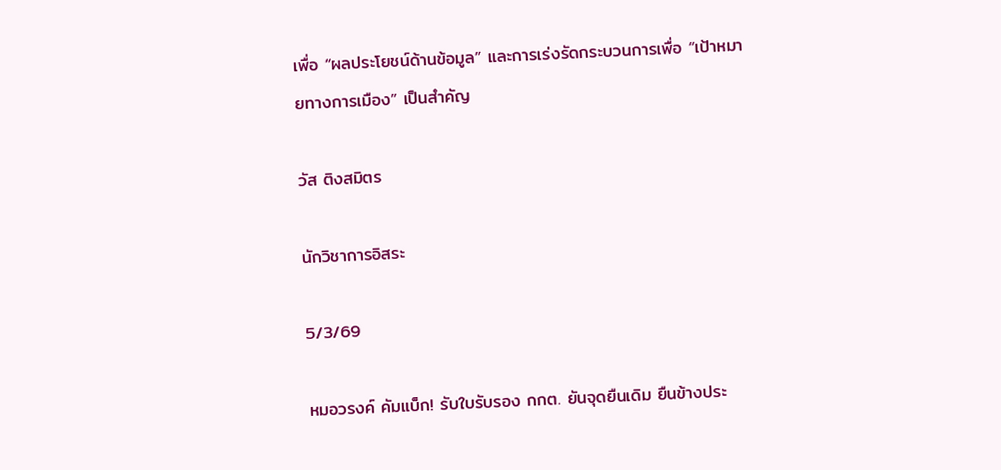เพื่อ “ผลประโยชน์ด้านข้อมูล” และการเร่งรัดกระบวนการเพื่อ “เป้าหมายทางการเมือง” เป็นสำคัญ

วัส ติงสมิตร

นักวิชาการอิสระ

5/3/69

หมอวรงค์ คัมแบ็ก! รับใบรับรอง กกต. ยันจุดยืนเดิม ยืนข้างประ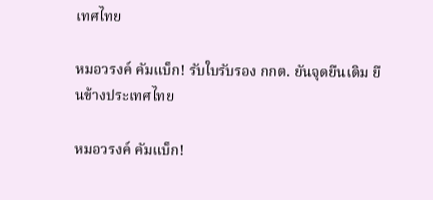เทศไทย

หมอวรงค์ คัมแบ็ก! รับใบรับรอง กกต. ยันจุดยืนเดิม ยืนข้างประเทศไทย

หมอวรงค์ คัมแบ็ก!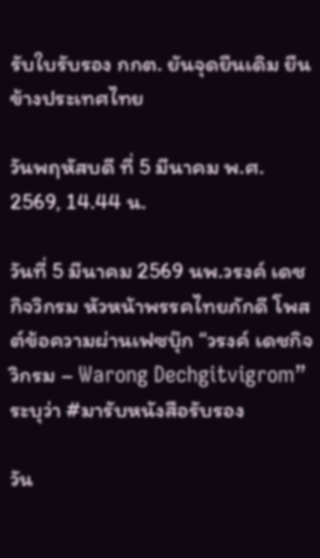รับใบรับรอง กกต. ยันจุดยืนเดิม ยืนข้างประเทศไทย

วันพฤหัสบดี ที่ 5 มีนาคม พ.ศ. 2569, 14.44 น.

วันที่ 5 มีนาคม 2569 นพ.วรงค์ เดชกิจวิกรม หัวหน้าพรรคไทยภักดี โพสต์ข้อความผ่านเฟซบุ๊ก “วรงค์ เดชกิจวิกรม – Warong Dechgitvigrom” ระบุว่า #มารับหนังสือรับรอง

วัน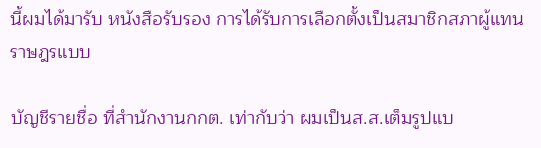นี้ผมได้มารับ หนังสือรับรอง การได้รับการเลือกตั้งเป็นสมาชิกสภาผู้แทนราษฎรแบบ

บัญชีรายชื่อ ที่สำนักงานกกต. เท่ากับว่า ผมเป็นส.ส.เต็มรูปแบ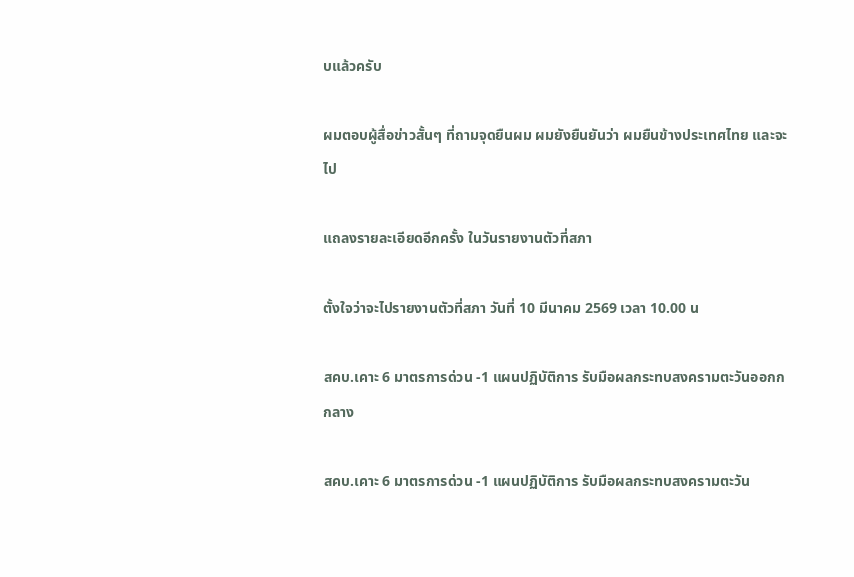บแล้วครับ

ผมตอบผู้สื่อข่าวสั้นๆ ที่ถามจุดยืนผม ผมยังยืนยันว่า ผมยืนข้างประเทศไทย และจะไป

แถลงรายละเอียดอีกครั้ง ในวันรายงานตัวที่สภา

ตั้งใจว่าจะไปรายงานตัวที่สภา วันที่ 10 มีนาคม 2569 เวลา 10.00 น

สคบ.เคาะ 6 มาตรการด่วน -1 แผนปฏิบัติการ รับมือผลกระทบสงครามตะวันออกกกลาง

สคบ.เคาะ 6 มาตรการด่วน -1 แผนปฏิบัติการ รับมือผลกระทบสงครามตะวัน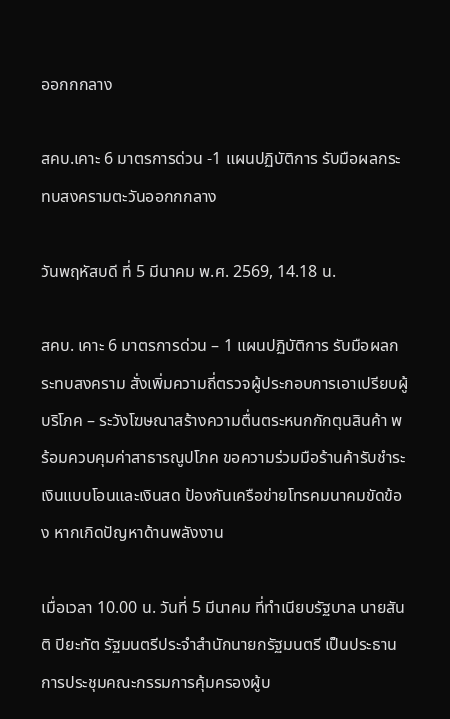ออกกกลาง

สคบ.เคาะ 6 มาตรการด่วน -1 แผนปฏิบัติการ รับมือผลกระทบสงครามตะวันออกกกลาง

วันพฤหัสบดี ที่ 5 มีนาคม พ.ศ. 2569, 14.18 น.

สคบ. เคาะ 6 มาตรการด่วน – 1 แผนปฏิบัติการ รับมือผลกระทบสงคราม สั่งเพิ่มความถี่ตรวจผู้ประกอบการเอาเปรียบผู้บริโภค – ระวังโฆษณาสร้างความตื่นตระหนกกักตุนสินค้า พร้อมควบคุมค่าสาธารณูปโภค ขอความร่วมมือร้านค้ารับชำระเงินแบบโอนและเงินสด ป้องกันเครือข่ายโทรคมนาคมขัดข้อง หากเกิดปัญหาด้านพลังงาน

เมื่อเวลา 10.00 น. วันที่ 5 มีนาคม ที่ทำเนียบรัฐบาล นายสันติ ปิยะทัต รัฐมนตรีประจำสำนักนายกรัฐมนตรี เป็นประธานการประชุมคณะกรรมการคุ้มครองผู้บ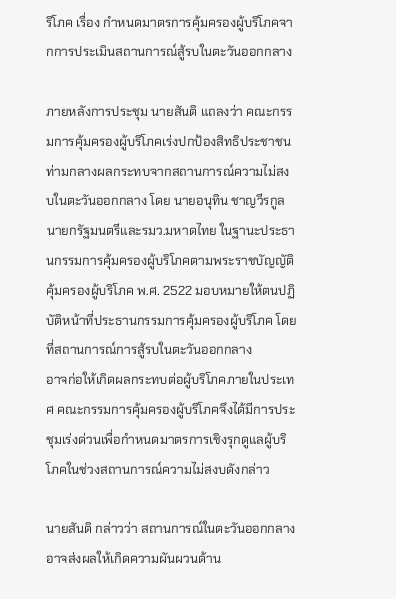ริโภค เรื่อง กำหนดมาตรการคุ้มครองผู้บริโภคจากการประเมินสถานการณ์สู้รบในตะวันออกกลาง

ภายหลังการประชุม นายสันติ แถลงว่า คณะกรรมการคุ้มครองผู้บริโภคเร่งปกป้องสิทธิประชาชนท่ามกลางผลกระทบจากสถานการณ์ความไม่สงบในตะวันออกกลาง โดย นายอนุทิน ชาญวีรกูล นายกรัฐมนตรีและรมว.มหาดไทย ในฐานะประธานกรรมการคุ้มครองผู้บริโภคตามพระราชบัญญัติคุ้มครองผู้บริโภค พ.ศ. 2522 มอบหมายให้ตนปฏิบัติหน้าที่ประธานกรรมการคุ้มครองผู้บริโภค โดยที่สถานการณ์การสู้รบในตะวันออกกลาง
อาจก่อให้เกิดผลกระทบต่อผู้บริโภคภายในประเทศ คณะกรรมการคุ้มครองผู้บริโภคจึงได้มีการประชุมเร่งด่วนเพื่อกำหนดมาตรการเชิงรุกดูแลผู้บริโภคในช่วงสถานการณ์ความไม่สงบดังกล่าว

นายสันติ กล่าวว่า สถานการณ์ในตะวันออกกลางอาจส่งผลให้เกิดความผันผวนด้าน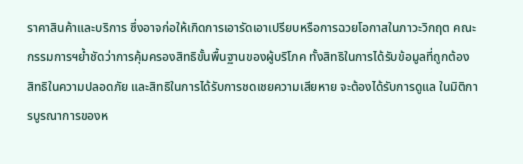ราคาสินค้าและบริการ ซึ่งอาจก่อให้เกิดการเอารัดเอาเปรียบหรือการฉวยโอกาสในภาวะวิกฤต คณะกรรมการฯย้ำชัดว่าการคุ้มครองสิทธิขั้นพื้นฐานของผู้บริโภค ทั้งสิทธิในการได้รับข้อมูลที่ถูกต้อง สิทธิในความปลอดภัย และสิทธิในการได้รับการชดเชยความเสียหาย จะต้องได้รับการดูแล ในมิติการบูรณาการของห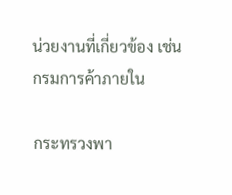น่วยงานที่เกี่ยวข้อง เช่น กรมการค้าภายใน

กระทรวงพา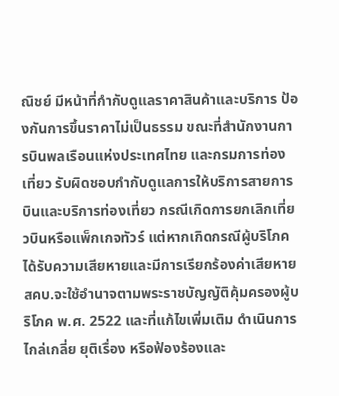ณิชย์ มีหน้าที่กำกับดูแลราคาสินค้าและบริการ ป้องกันการขึ้นราคาไม่เป็นธรรม ขณะที่สำนักงานการบินพลเรือนแห่งประเทศไทย และกรมการท่องเที่ยว รับผิดชอบกำกับดูแลการให้บริการสายการบินและบริการท่องเที่ยว กรณีเกิดการยกเลิกเที่ยวบินหรือแพ็กเกจทัวร์ แต่หากเกิดกรณีผู้บริโภคได้รับความเสียหายและมีการเรียกร้องค่าเสียหาย สคบ.จะใช้อำนาจตามพระราชบัญญัติคุ้มครองผู้บริโภค พ.ศ. 2522 และที่แก้ไขเพิ่มเติม ดำเนินการไกล่เกลี่ย ยุติเรื่อง หรือฟ้องร้องและ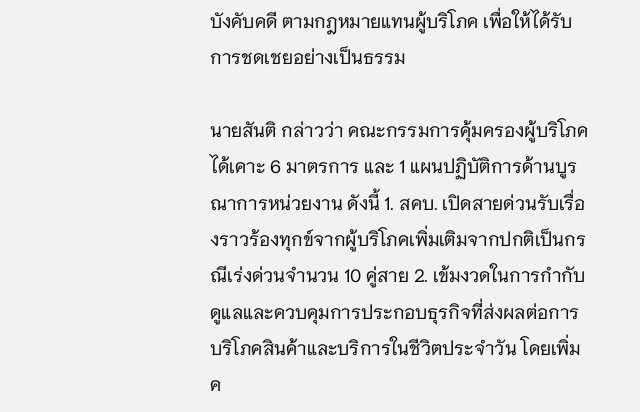บังคับคดี ตามกฎหมายแทนผู้บริโภค เพื่อให้ได้รับการชดเชยอย่างเป็นธรรม

นายสันติ กล่าวว่า คณะกรรมการคุ้มครองผู้บริโภค ได้เคาะ 6 มาตรการ และ 1 แผนปฏิบัติการด้านบูรณาการหน่วยงาน ดังนี้ 1. สคบ. เปิดสายด่วนรับเรื่องราวร้องทุกข์จากผู้บริโภคเพิ่มเติมจากปกติเป็นกรณีเร่งด่วนจำนวน 10 คู่สาย 2. เข้มงวดในการกำกับดูแลและควบคุมการประกอบธุรกิจที่ส่งผลต่อการบริโภคสินค้าและบริการในชีวิตประจำวัน โดยเพิ่มค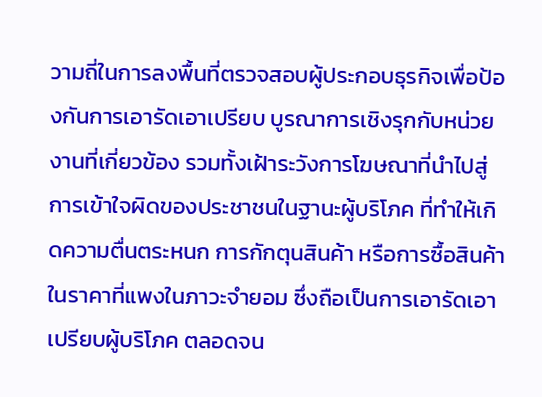วามถี่ในการลงพื้นที่ตรวจสอบผู้ประกอบธุรกิจเพื่อป้องกันการเอารัดเอาเปรียบ บูรณาการเชิงรุกกับหน่วยงานที่เกี่ยวข้อง รวมทั้งเฝ้าระวังการโฆษณาที่นำไปสู่การเข้าใจผิดของประชาชนในฐานะผู้บริโภค ที่ทำให้เกิดความตื่นตระหนก การกักตุนสินค้า หรือการซื้อสินค้าในราคาที่แพงในภาวะจำยอม ซึ่งถือเป็นการเอารัดเอาเปรียบผู้บริโภค ตลอดจน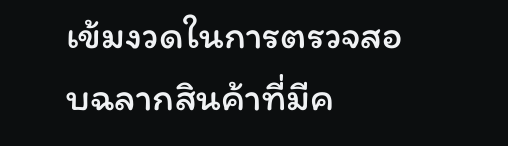เข้มงวดในการตรวจสอบฉลากสินค้าที่มีค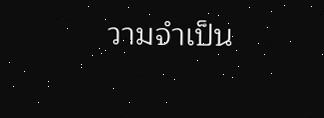วามจำเป็น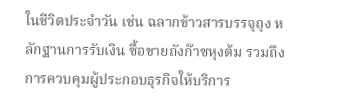ในชีวิตประจำวัน เช่น ฉลากข้าวสารบรรจุถุง หลักฐานการรับเงิน ซื้อขายถังก๊าซหุงต้ม รวมถึงการควบคุมผู้ประกอบธุรกิจให้บริการ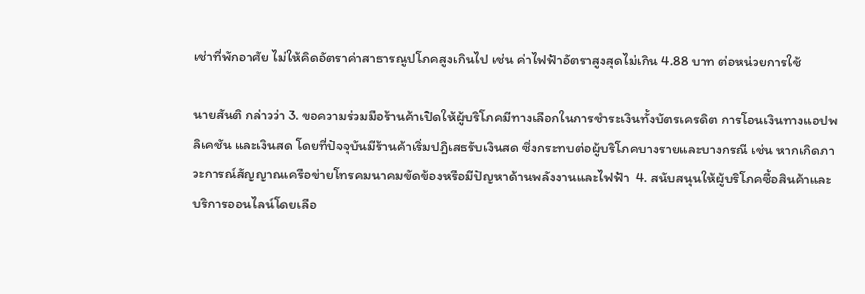เช่าที่พักอาศัย ไม่ให้คิดอัตราค่าสาธารณูปโภคสูงเกินไป เช่น ค่าไฟฟ้าอัตราสูงสุดไม่เกิน 4.88 บาท ต่อหน่วยการใช้

นายสันติ กล่าวว่า 3. ขอความร่วมมือร้านค้าเปิดให้ผู้บริโภคมีทางเลือกในการชำระเงินทั้งบัตรเครดิต การโอนเงินทางแอปพลิเคชัน และเงินสด โดยที่ปัจจุบันมีร้านค้าเริ่มปฎิเสธรับเงินสด ซึ่งกระทบต่อผู้บริโภคบางรายและบางกรณี เช่น หากเกิดภาวะการณ์สัญญาณเครือข่ายโทรคมนาคมขัดข้องหรือมีปัญหาด้านพลังงานและไฟฟ้า  4. สนับสนุนให้ผู้บริโภคซื้อสินค้าและบริการออนไลน์โดยเลือ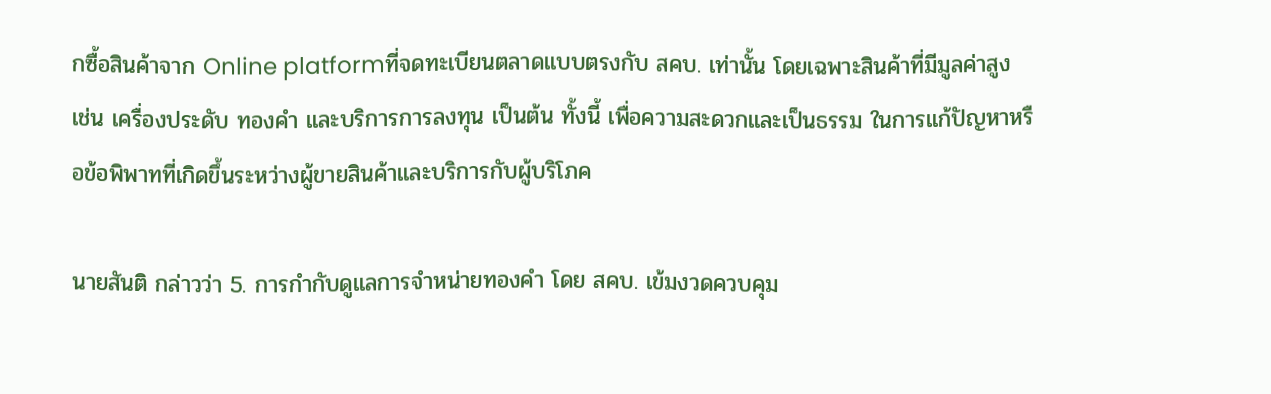กซื้อสินค้าจาก Online platformที่จดทะเบียนตลาดแบบตรงกับ สคบ. เท่านั้น โดยเฉพาะสินค้าที่มีมูลค่าสูง เช่น เครื่องประดับ ทองคำ และบริการการลงทุน เป็นต้น ทั้งนี้ เพื่อความสะดวกและเป็นธรรม ในการแก้ปัญหาหรือข้อพิพาทที่เกิดขึ้นระหว่างผู้ขายสินค้าและบริการกับผู้บริโภค

นายสันติ กล่าวว่า 5. การกำกับดูแลการจำหน่ายทองคำ โดย สคบ. เข้มงวดควบคุม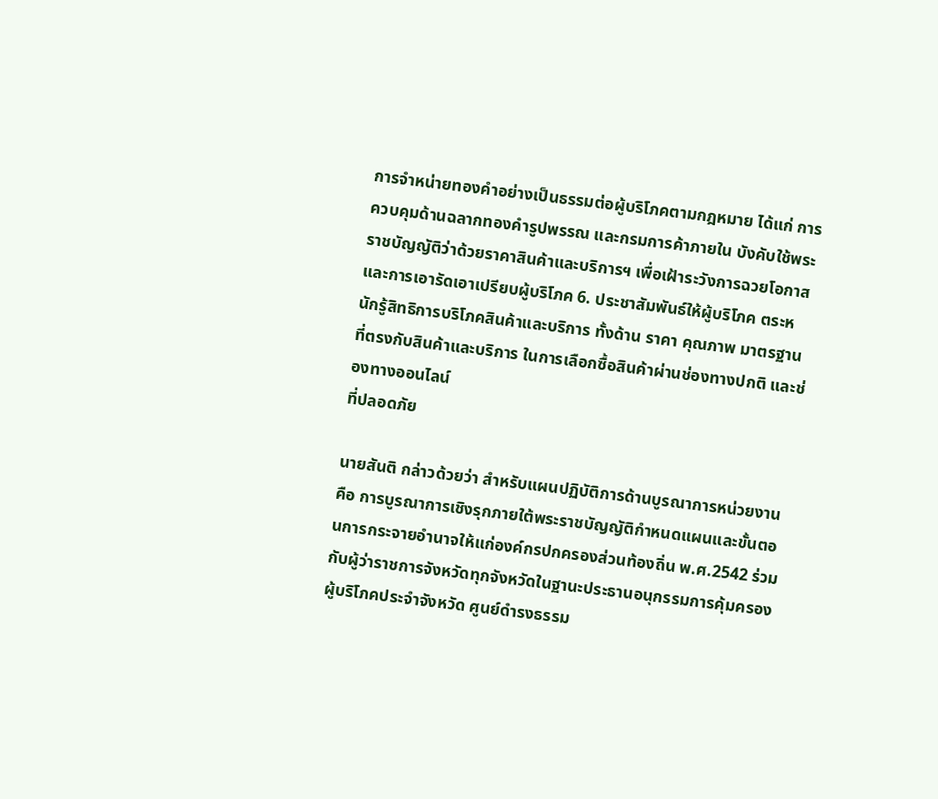การจำหน่ายทองคำอย่างเป็นธรรมต่อผู้บริโภคตามกฎหมาย ได้แก่ การควบคุมด้านฉลากทองคำรูปพรรณ และกรมการค้าภายใน บังคับใช้พระราชบัญญัติว่าด้วยราคาสินค้าและบริการฯ เพื่อเฝ้าระวังการฉวยโอกาสและการเอารัดเอาเปรียบผู้บริโภค 6. ประชาสัมพันธ์ให้ผู้บริโภค ตระหนักรู้สิทธิการบริโภคสินค้าและบริการ ทั้งด้าน ราคา คุณภาพ มาตรฐานที่ตรงกับสินค้าและบริการ ในการเลือกซื้อสินค้าผ่านช่องทางปกติ และช่องทางออนไลน์
ที่ปลอดภัย

นายสันติ กล่าวด้วยว่า สำหรับแผนปฏิบัติการด้านบูรณาการหน่วยงาน คือ การบูรณาการเชิงรุกภายใต้พระราชบัญญัติกำหนดแผนและขั้นตอนการกระจายอำนาจให้แก่องค์กรปกครองส่วนท้องถิ่น พ.ศ.2542 ร่วมกับผู้ว่าราชการจังหวัดทุกจังหวัดในฐานะประธานอนุกรรมการคุ้มครองผู้บริโภคประจำจังหวัด ศูนย์ดำรงธรรม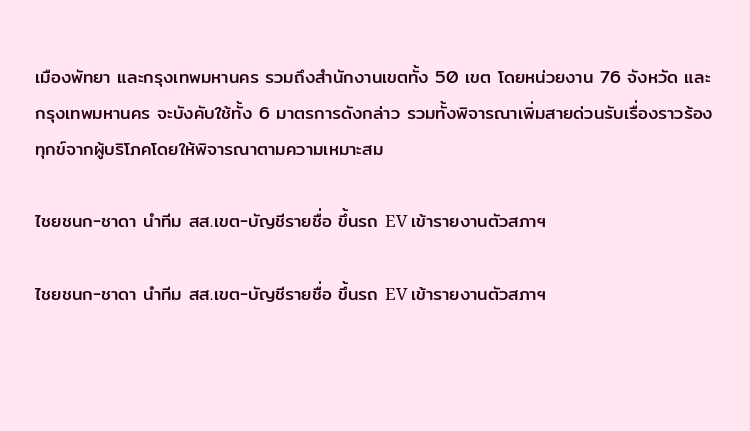เมืองพัทยา และกรุงเทพมหานคร รวมถึงสำนักงานเขตทั้ง 50 เขต โดยหน่วยงาน 76 จังหวัด และกรุงเทพมหานคร จะบังคับใช้ทั้ง 6 มาตรการดังกล่าว รวมทั้งพิจารณาเพิ่มสายด่วนรับเรื่องราวร้องทุกข์จากผู้บริโภคโดยให้พิจารณาตามความเหมาะสม

ไชยชนก-ชาดา นำทีม สส.เขต-บัญชีรายชื่อ ขึ้นรถ EV เข้ารายงานตัวสภาฯ

ไชยชนก-ชาดา นำทีม สส.เขต-บัญชีรายชื่อ ขึ้นรถ EV เข้ารายงานตัวสภาฯ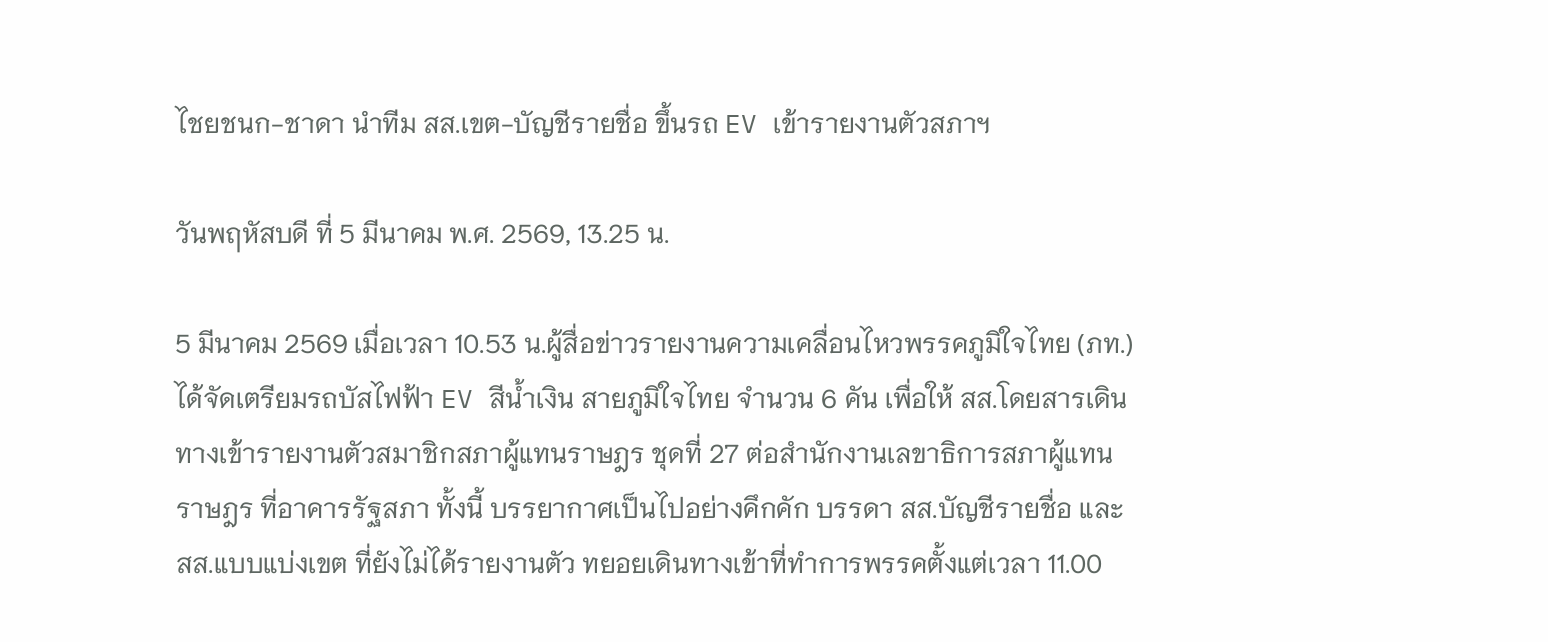ไชยชนก-ชาดา นำทีม สส.เขต-บัญชีรายชื่อ ขึ้นรถ EV เข้ารายงานตัวสภาฯ

วันพฤหัสบดี ที่ 5 มีนาคม พ.ศ. 2569, 13.25 น.

5 มีนาคม 2569 เมื่อเวลา 10.53 น.ผู้สื่อข่าวรายงานความเคลื่อนไหวพรรคภูมิใจไทย (ภท.) ได้จัดเตรียมรถบัสไฟฟ้า EV สีน้ำเงิน สายภูมิใจไทย จำนวน 6 คัน เพื่อให้ สส.โดยสารเดินทางเข้ารายงานตัวสมาชิกสภาผู้แทนราษฎร ชุดที่ 27 ต่อสำนักงานเลขาธิการสภาผู้แทนราษฎร ที่อาคารรัฐสภา ทั้งนี้ บรรยากาศเป็นไปอย่างคึกคัก บรรดา สส.บัญชีรายชื่อ และ สส.แบบแบ่งเขต ที่ยังไม่ได้รายงานตัว ทยอยเดินทางเข้าที่ทำการพรรคตั้งแต่เวลา 11.00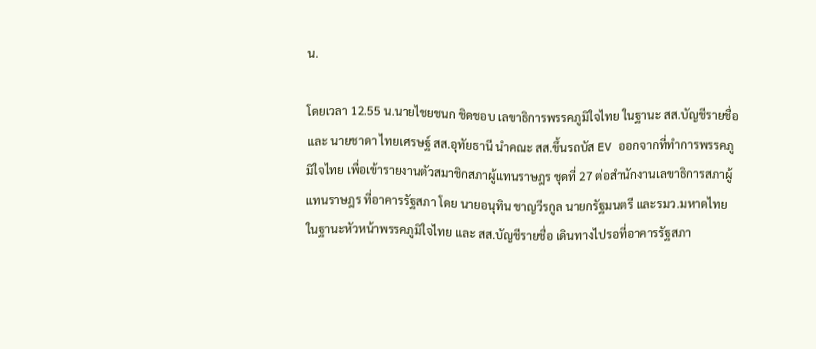น.

โดยเวลา 12.55 น.นายไชยชนก ชิดชอบ เลขาธิการพรรคภูมิใจไทย ในฐานะ สส.บัญชีรายชื่อ และ นายชาดา ไทยเศรษฐ์ สส.อุทัยธานี นำคณะ สส.ขึ้นรถบัส EV ออกจากที่ทำการพรรคภูมิใจไทย เพื่อเข้ารายงานตัวสมาชิกสภาผู้แทนราษฎร ชุดที่ 27 ต่อสำนักงานเลขาธิการสภาผู้แทนราษฎร ที่อาคารรัฐสภา โดย นายอนุทิน ชาญวีรกูล นายกรัฐมนตรี และรมว.มหาดไทย ในฐานะหัวหน้าพรรคภูมิใจไทย และ สส.บัญชีรายชื่อ เดินทางไปรอที่อาคารรัฐสภา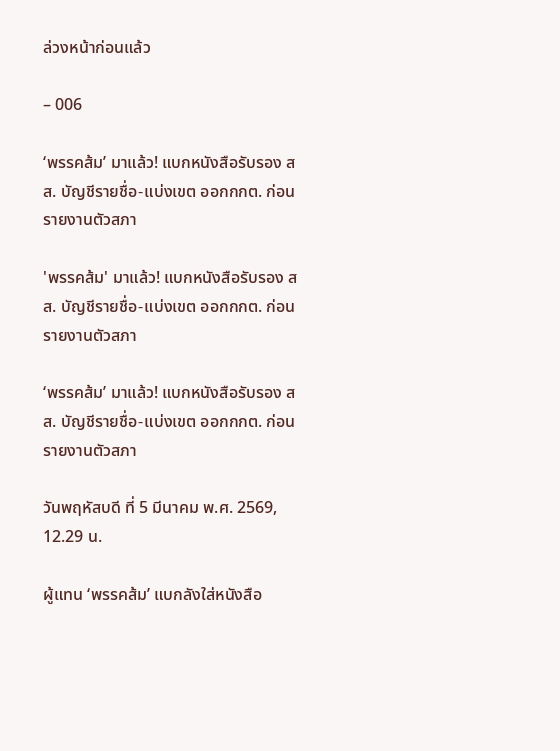ล่วงหน้าก่อนแล้ว

– 006

‘พรรคส้ม’ มาแล้ว! แบกหนังสือรับรอง สส. บัญชีรายชื่อ-แบ่งเขต ออกกกต. ก่อนรายงานตัวสภา

'พรรคส้ม' มาแล้ว! แบกหนังสือรับรอง สส. บัญชีรายชื่อ-แบ่งเขต ออกกกต. ก่อนรายงานตัวสภา

‘พรรคส้ม’ มาแล้ว! แบกหนังสือรับรอง สส. บัญชีรายชื่อ-แบ่งเขต ออกกกต. ก่อนรายงานตัวสภา

วันพฤหัสบดี ที่ 5 มีนาคม พ.ศ. 2569, 12.29 น.

ผู้แทน ‘พรรคส้ม’ แบกลังใส่หนังสือ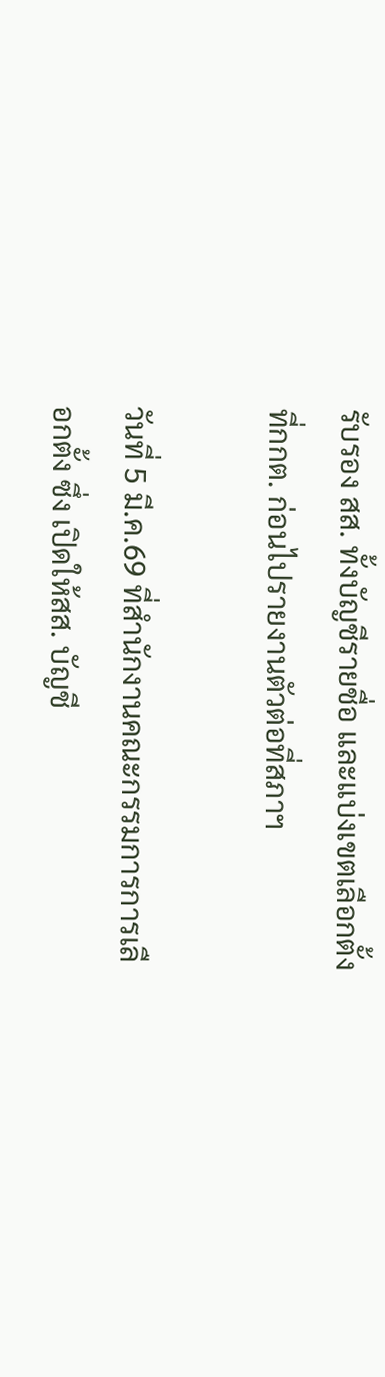รับรอง สส. ทั้งบัญชีรายชื่อ และแบ่งเขตเลือกตั้งที่กกต. ก่อนไปรายงานตัวต่อที่สภาฯ

วันที่ 5 มี.ค.69 ที่สำนักงานคณะกรรมการการเลือกตั้ง ซึ่ง เปิดให้สส. บัญชี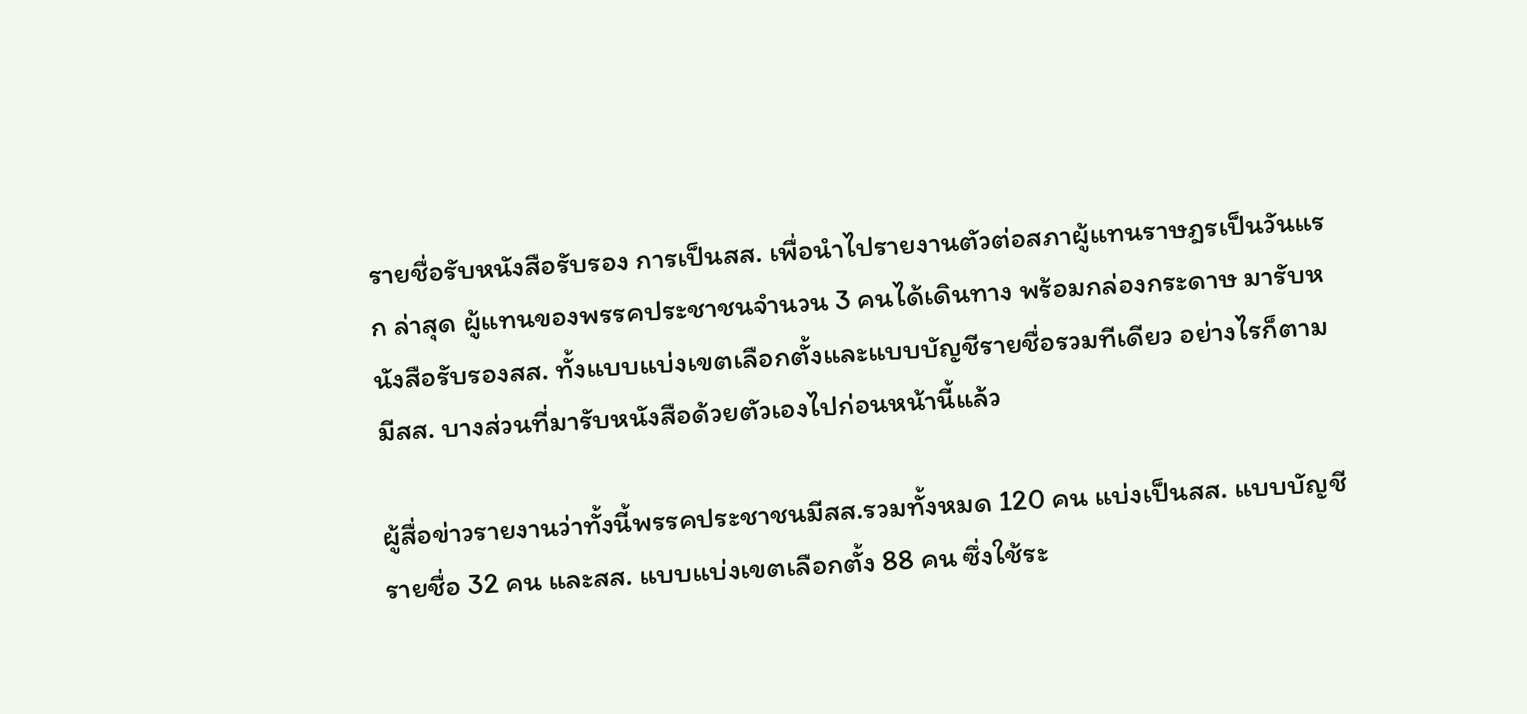รายชื่อรับหนังสือรับรอง การเป็นสส. เพื่อนำไปรายงานตัวต่อสภาผู้แทนราษฎรเป็นวันแรก ล่าสุด ผู้แทนของพรรคประชาชนจำนวน 3 คนได้เดินทาง พร้อมกล่องกระดาษ มารับหนังสือรับรองสส. ทั้งแบบแบ่งเขตเลือกตั้งและแบบบัญชีรายชื่อรวมทีเดียว อย่างไรก็ตามมีสส. บางส่วนที่มารับหนังสือด้วยตัวเองไปก่อนหน้านี้แล้ว

ผู้สื่อข่าวรายงานว่าทั้งนี้พรรคประชาชนมีสส.รวมทั้งหมด 120 คน แบ่งเป็นสส. แบบบัญชีรายชื่อ 32 คน และสส. แบบแบ่งเขตเลือกตั้ง 88 คน ซึ่งใช้ระ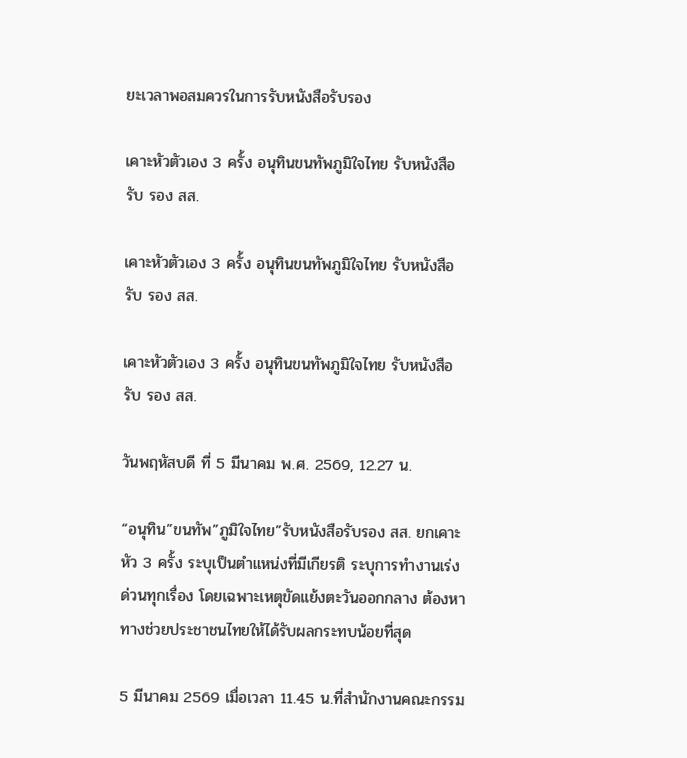ยะเวลาพอสมควรในการรับหนังสือรับรอง

เคาะหัวตัวเอง 3 ครั้ง อนุทินขนทัพภูมิใจไทย รับหนังสือรับ รอง สส.

เคาะหัวตัวเอง 3 ครั้ง อนุทินขนทัพภูมิใจไทย รับหนังสือรับ รอง สส.

เคาะหัวตัวเอง 3 ครั้ง อนุทินขนทัพภูมิใจไทย รับหนังสือรับ รอง สส.

วันพฤหัสบดี ที่ 5 มีนาคม พ.ศ. 2569, 12.27 น.

“อนุทิน”ขนทัพ”ภูมิใจไทย”รับหนังสือรับรอง สส. ยกเคาะหัว 3 ครั้ง ระบุเป็นตำแหน่งที่มีเกียรติ ระบุการทำงานเร่งด่วนทุกเรื่อง โดยเฉพาะเหตุขัดแย้งตะวันออกกลาง ต้องหาทางช่วยประชาชนไทยให้ได้รับผลกระทบน้อยที่สุด

5 มีนาคม 2569 เมื่อเวลา 11.45 น.ที่สำนักงานคณะกรรม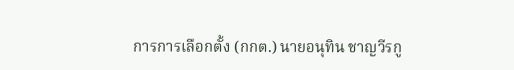การการเลือกตั้ง (กกต.) นายอนุทิน ชาญวีรกู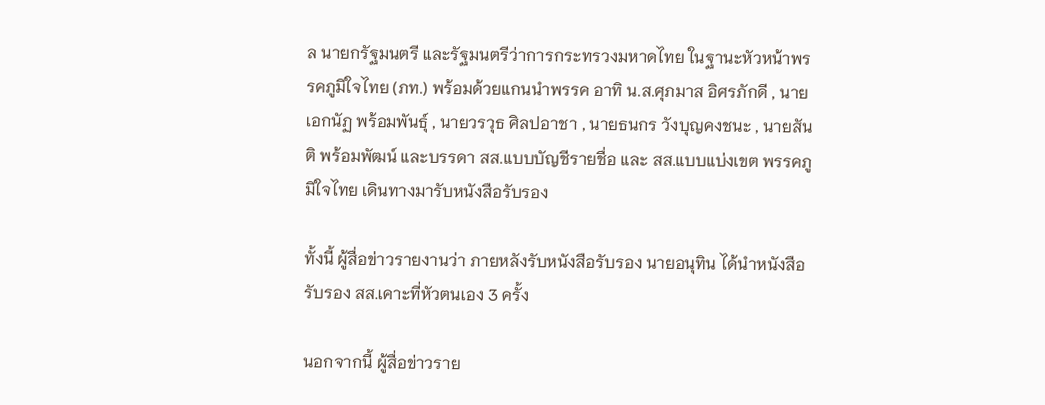ล นายกรัฐมนตรี และรัฐมนตรีว่าการกระทรวงมหาดไทย ในฐานะหัวหน้าพรรคภูมิใจไทย (ภท.) พร้อมด้วยแกนนำพรรค อาทิ น.ส.ศุภมาส อิศรภักดี , นายเอกนัฏ พร้อมพันธุ์ , นายวรวุธ ศิลปอาชา , นายธนกร วังบุญคงชนะ , นายสันติ พร้อมพัฒน์ และบรรดา สส.แบบบัญชีรายชื่อ และ สส.แบบแบ่งเขต พรรคภูมิใจไทย เดินทางมารับหนังสือรับรอง

ทั้งนี้ ผู้สื่อข่าวรายงานว่า ภายหลังรับหนังสือรับรอง นายอนุทิน ได้นำหนังสือรับรอง สส.เคาะที่หัวตนเอง 3 ครั้ง

นอกจากนี้ ผู้สื่อข่าวราย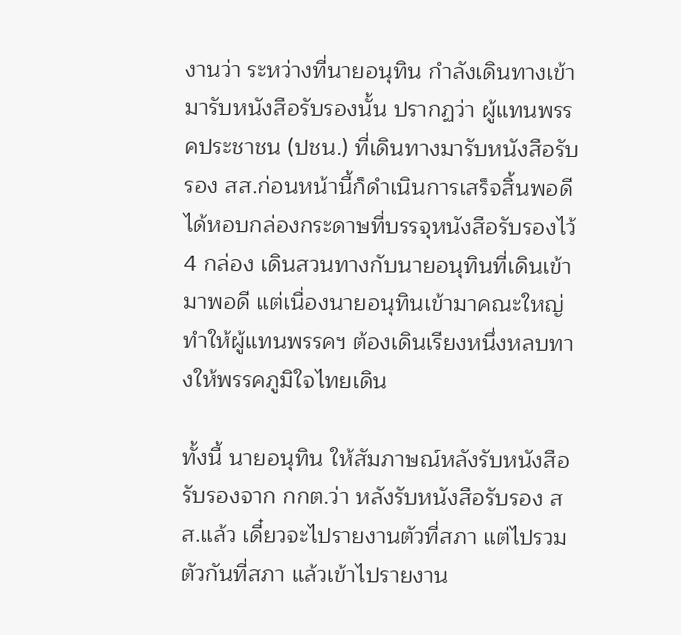งานว่า ระหว่างที่นายอนุทิน กำลังเดินทางเข้ามารับหนังสือรับรองนั้น ปรากฏว่า ผู้แทนพรรคประชาชน (ปชน.) ที่เดินทางมารับหนังสือรับรอง สส.ก่อนหน้านี้ก็ดำเนินการเสร็จสิ้นพอดี ได้หอบกล่องกระดาษที่บรรจุหนังสือรับรองไว้ 4 กล่อง เดินสวนทางกับนายอนุทินที่เดินเข้ามาพอดี แต่เนื่องนายอนุทินเข้ามาคณะใหญ่ ทำให้ผู้แทนพรรคฯ ต้องเดินเรียงหนึ่งหลบทางให้พรรคภูมิใจไทยเดิน

ทั้งนี้ นายอนุทิน ให้สัมภาษณ์หลังรับหนังสือรับรองจาก กกต.ว่า หลังรับหนังสือรับรอง สส.แล้ว เดี๋ยวจะไปรายงานตัวที่สภา แต่ไปรวมตัวกันที่สภา แล้วเข้าไปรายงาน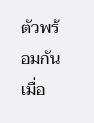ตัวพร้อมกัน เมื่อ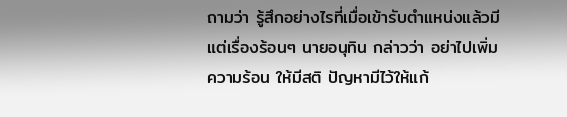ถามว่า รู้สึกอย่างไรที่เมื่อเข้ารับตำแหน่งแล้วมีแต่เรื่องร้อนๆ นายอนุทิน กล่าวว่า อย่าไปเพิ่มความร้อน ให้มีสติ ปัญหามีไว้ให้แก้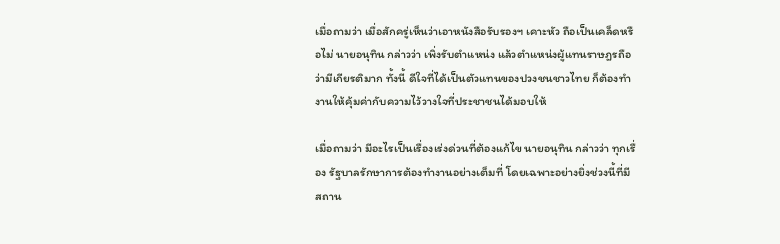เมื่อถามว่า เมื่อสักครู่เห็นว่าเอาหนังสือรับรองฯ เคาะหัว ถือเป็นเคล็ดหรือไม่ นายอนุทิน กล่าวว่า เพิ่งรับตำแหน่ง แล้วตำแหน่งผู้แทนราษฎรถือว่ามีเกียรติมาก ทั้งนี้ ดีใจที่ได้เป็นตัวแทนของปวงชนชาวไทย ก็ต้องทำงานให้คุ้มค่ากับความไว้วางใจที่ประชาชนได้มอบให้

เมื่อถามว่า มีอะไรเป็นเรื่องเร่งด่วนที่ต้องแก้ไข นายอนุทิน กล่าวว่า ทุกเรื่อง รัฐบาลรักษาการต้องทำงานอย่างเต็มที่ โดยเฉพาะอย่างยิ่งช่วงนี้ที่มีสถาน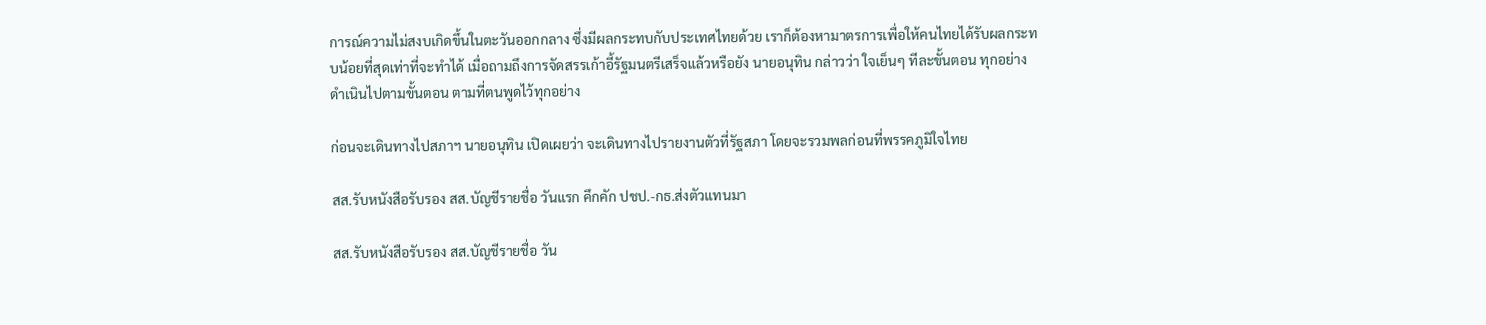การณ์ความไม่สงบเกิดขึ้นในตะวันออกกลาง ซึ่งมีผลกระทบกับประเทศไทยด้วย เราก็ต้องหามาตรการเพื่อให้คนไทยได้รับผลกระทบน้อยที่สุดเท่าที่จะทำได้ เมื่อถามถึงการจัดสรรเก้าอี้รัฐมนตรีเสร็จแล้วหรือยัง นายอนุทิน กล่าวว่า ใจเย็นๆ ทีละขั้นตอน ทุกอย่างดำเนินไปตามขั้นตอน ตามที่ตนพูดไว้ทุกอย่าง

ก่อนจะเดินทางไปสภาฯ นายอนุทิน เปิดเผยว่า จะเดินทางไปรายงานตัวที่รัฐสภา โดยจะรวมพลก่อนที่พรรคภูมิใจไทย

สส.รับหนังสือรับรอง สส.บัญชีรายชื่อ วันแรก คึกคัก ปชป.-กธ.ส่งตัวแทนมา

สส.รับหนังสือรับรอง สส.บัญชีรายชื่อ วัน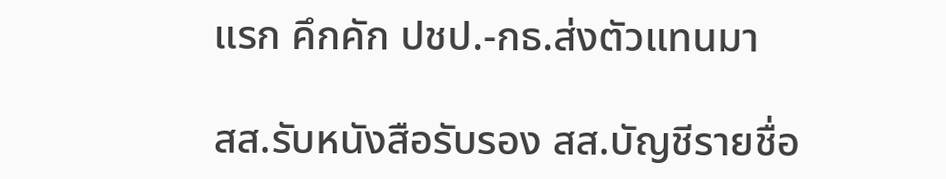แรก คึกคัก ปชป.-กธ.ส่งตัวแทนมา

สส.รับหนังสือรับรอง สส.บัญชีรายชื่อ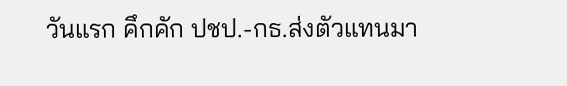วันแรก คึกคัก ปชป.-กธ.ส่งตัวแทนมา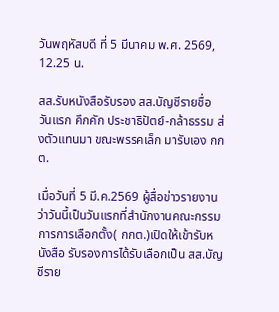วันพฤหัสบดี ที่ 5 มีนาคม พ.ศ. 2569, 12.25 น.

สส.รับหนังสือรับรอง สส.บัญชีรายชื่อ วันแรก คึกคัก ประชาธิปัตย์-กล้าธรรม ส่งตัวแทนมา ขณะพรรคเล็ก มารับเอง กกต.

เมื่อวันที่ 5 มี.ค.2569 ผู้สื่อข่าวรายงานว่าวันนี้เป็นวันแรกที่สำนักงานคณะกรรมการการเลือกตั้ง( กกต.)เปิดให้เข้ารับหนังสือ รับรองการได้รับเลือกเป็น สส.บัญชีราย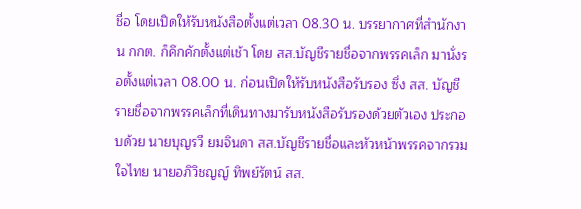ชื่อ โดยเปิดให้รับหนังสือตั้งแต่เวลา 08.30 น. บรรยากาศที่สำนักงาน กกต. ก็คึกคักตั้งแต่เช้า โดย สส.บัญชีรายชื่อจากพรรคเล็ก มานั่งรอตั้งแต่เวลา 08.00 น. ก่อนเปิดให้รับหนังสือรับรอง ซึ่ง สส. บัญชีรายชื่อจากพรรคเล็กที่เดินทางมารับหนังสือรับรองด้วยตัวเอง ประกอบด้วย นายบุญรวี ยมจินดา สส.บัญชีรายชื่อและหัวหน้าพรรคจากรวมใจไทย นายอภิวิชญญ์ ทิพย์รัตน์ สส.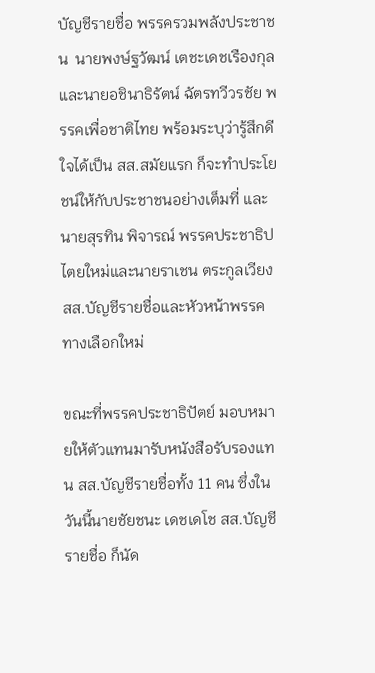บัญชีรายชื่อ พรรครวมพลังประชาชน  นายพงษ์ฐวัฒน์ เตชะเดชเรืองกุล และนายอชินาธิรัตน์ ฉัตรทวีวรชัย พรรคเพื่อชาติไทย พร้อมระบุว่ารู้สึกดีใจได้เป็น สส.สมัยแรก ก็จะทำประโยชน์ให้กับประชาชนอย่างเต็มที่ และ นายสุรทิน พิจารณ์ พรรคประชาธิปไตยใหม่และนายราเชน ตระกูลเวียง สส.บัญชีรายชื่อและหัวหน้าพรรคทางเลือกใหม่

ขณะที่พรรคประชาธิปัตย์ มอบหมายให้ตัวแทนมารับหนังสือรับรองแทน สส.บัญชีรายชื่อทั้ง 11 คน ซึ่งในวันนี้นายชัยชนะ เดชเดโช สส.บัญชีรายชื่อ ก็นัด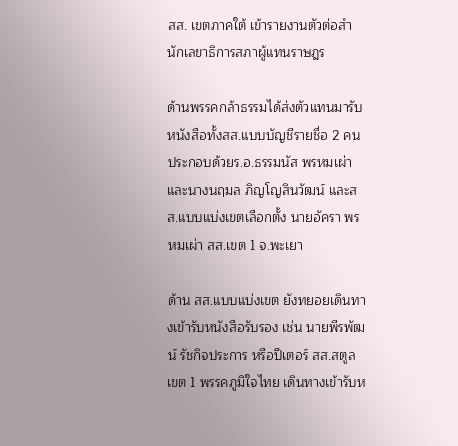สส. เขตภาคใต้ เข้ารายงานตัวต่อสำนักเลขาธิการสภาผู้แทนราษฎร

ด้านพรรคกล้าธรรมได้ส่งตัวแทนมารับหนังสือทั้งสส.แบบบัญชีรายชื่อ 2 คน ประกอบด้วยร.อ.ธรรมนัส พรหมเผ่า และนางนฤมล ภิญโญสินวัฒน์ และสส.แบบแบ่งเขตเลือกตั้ง นายอัครา พรหมเผ่า สส.เขต 1 จ.พะเยา

ด้าน สส.แบบแบ่งเขต ยังทยอยเดินทางเข้ารับหนังสือรับรอง เช่น นายพีรพัฒน์ รัชกิจประการ หรือปีเตอร์ สส.สตูล เขต 1 พรรคภูมิใจไทย เดินทางเข้ารับห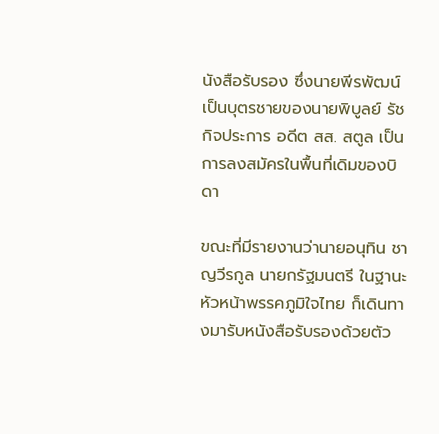นังสือรับรอง ซึ่งนายพีรพัฒน์ เป็นบุตรชายของนายพิบูลย์ รัชกิจประการ อดีต สส. สตูล เป็นการลงสมัครในพื้นที่เดิมของบิดา

ขณะที่มีรายงานว่านายอนุทิน ชาญวีรกูล นายกรัฐมนตรี ในฐานะหัวหน้าพรรคภูมิใจไทย ก็เดินทางมารับหนังสือรับรองด้วยตัว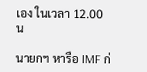เอง ในเวลา 12.00 น

นายกฯ หารือ IMF ก่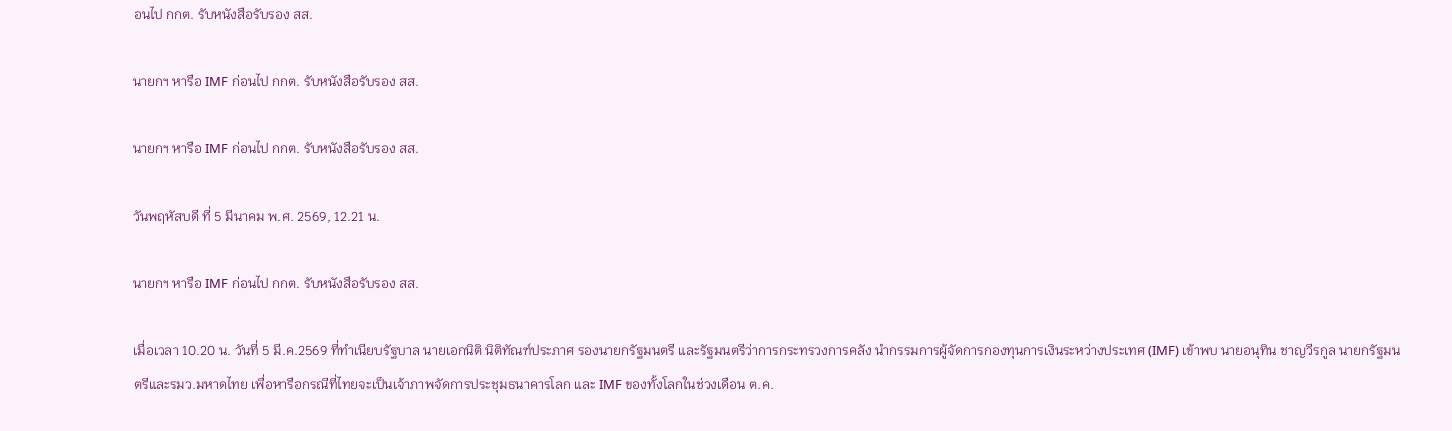อนไป กกต. รับหนังสือรับรอง สส.

นายกฯ หารือ IMF ก่อนไป กกต. รับหนังสือรับรอง สส.

นายกฯ หารือ IMF ก่อนไป กกต. รับหนังสือรับรอง สส.

วันพฤหัสบดี ที่ 5 มีนาคม พ.ศ. 2569, 12.21 น.

นายกฯ หารือ IMF ก่อนไป กกต. รับหนังสือรับรอง สส.

เมื่อเวลา 10.20 น. วันที่ 5 มี.ค.2569 ที่ทำเนียบรัฐบาล นายเอกนิติ นิติทัณฑ์ประภาศ รองนายกรัฐมนตรี และรัฐมนตรีว่าการกระทรวงการคลัง นำกรรมการผู้จัดการกองทุนการเงินระหว่างประเทศ (IMF) เข้าพบ นายอนุทิน ชาญวีรกูล นายกรัฐมนตรีและรมว.มหาดไทย เพื่อหารือกรณีที่ไทยจะเป็นเจ้าภาพจัดการประชุมธนาคารโลก และ IMF ของทั้งโลกในช่วงเดือน ต.ค.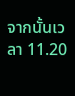จากนั้นเวลา 11.20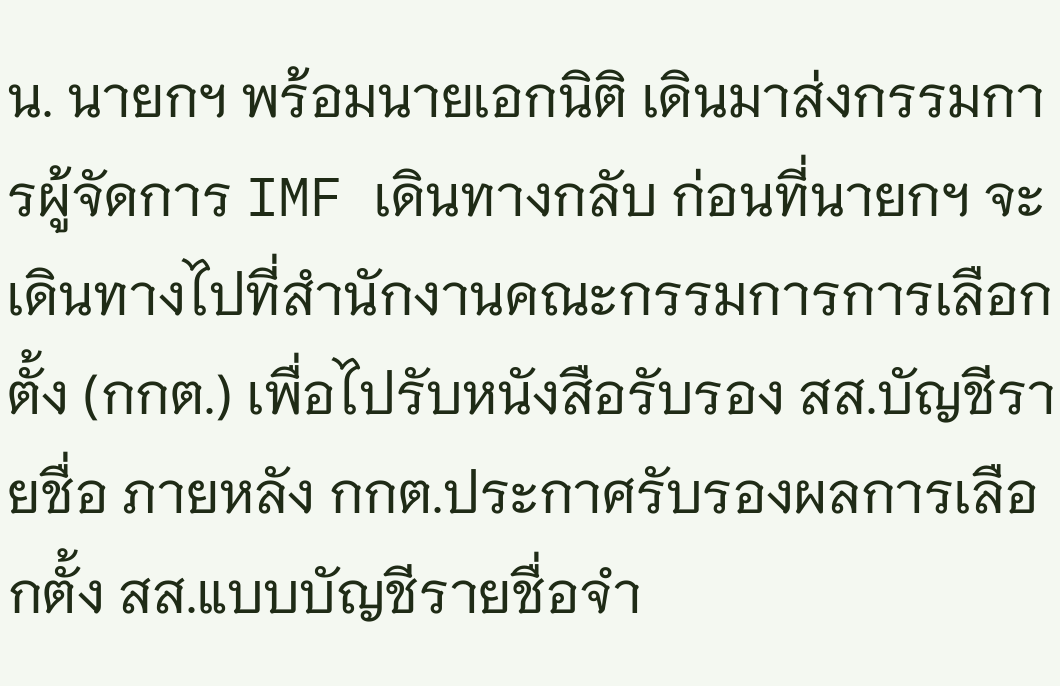น. นายกฯ พร้อมนายเอกนิติ เดินมาส่งกรรมการผู้จัดการ IMF เดินทางกลับ ก่อนที่นายกฯ จะเดินทางไปที่สำนักงานคณะกรรมการการเลือกตั้ง (กกต.) เพื่อไปรับหนังสือรับรอง สส.บัญชีรายชื่อ ภายหลัง กกต.ประกาศรับรองผลการเลือกตั้ง สส.แบบบัญชีรายชื่อจำ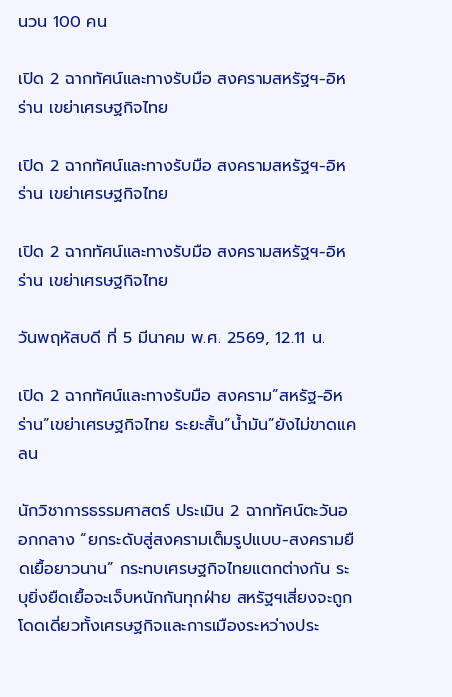นวน 100 คน

เปิด 2 ฉากทัศน์และทางรับมือ สงครามสหรัฐฯ-อิหร่าน เขย่าเศรษฐกิจไทย

เปิด 2 ฉากทัศน์และทางรับมือ สงครามสหรัฐฯ-อิหร่าน เขย่าเศรษฐกิจไทย

เปิด 2 ฉากทัศน์และทางรับมือ สงครามสหรัฐฯ-อิหร่าน เขย่าเศรษฐกิจไทย

วันพฤหัสบดี ที่ 5 มีนาคม พ.ศ. 2569, 12.11 น.

เปิด 2 ฉากทัศน์และทางรับมือ สงคราม”สหรัฐ-อิหร่าน”เขย่าเศรษฐกิจไทย ระยะสั้น”น้ำมัน”ยังไม่ขาดแคลน

นักวิชาการธรรมศาสตร์ ประเมิน 2 ฉากทัศน์ตะวันออกกลาง “ยกระดับสู่สงครามเต็มรูปแบบ-สงครามยืดเยื้อยาวนาน” กระทบเศรษฐกิจไทยแตกต่างกัน ระบุยิ่งยืดเยื้อจะเจ็บหนักกันทุกฝ่าย สหรัฐฯเสี่ยงจะถูกโดดเดี่ยวทั้งเศรษฐกิจและการเมืองระหว่างประ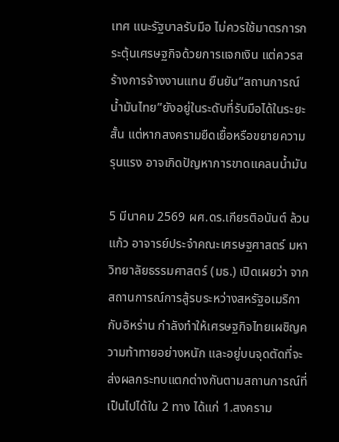เทศ แนะรัฐบาลรับมือ ไม่ควรใช้มาตรการกระตุ้นเศรษฐกิจด้วยการแจกเงิน แต่ควรสร้างการจ้างงานแทน ยืนยัน“สถานการณ์น้ำมันไทย”ยังอยู่ในระดับที่รับมือได้ในระยะสั้น แต่หากสงครามยืดเยื้อหรือขยายความรุนแรง อาจเกิดปัญหาการขาดแคลนน้ำมัน

5 มีนาคม 2569 ผศ.ดร.เกียรติอนันต์ ล้วนแก้ว อาจารย์ประจำคณะเศรษฐศาสตร์ มหาวิทยาลัยธรรมศาสตร์ (มธ.) เปิดเผยว่า จากสถานการณ์การสู้รบระหว่างสหรัฐอเมริกากับอิหร่าน กำลังทำให้เศรษฐกิจไทยเผชิญความท้าทายอย่างหนัก และอยู่บนจุดตัดที่จะส่งผลกระทบแตกต่างกันตามสถานการณ์ที่เป็นไปได้ใน 2 ทาง ได้แก่ 1.สงคราม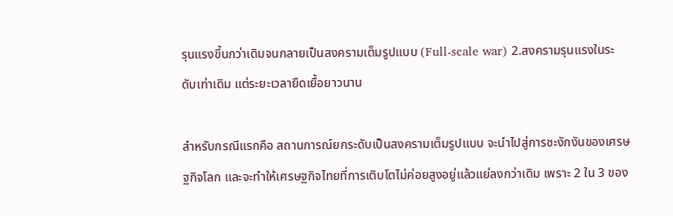รุนแรงขึ้นกว่าเดิมจนกลายเป็นสงครามเต็มรูปแบบ (Full-scale war) 2.สงครามรุนแรงในระดับเท่าเดิม แต่ระยะเวลายืดเยื้อยาวนาน

สำหรับกรณีแรกคือ สถานการณ์ยกระดับเป็นสงครามเต็มรูปแบบ จะนำไปสู่การชะงักงันของเศรษฐกิจโลก และจะทำให้เศรษฐกิจไทยที่การเติบโตไม่ค่อยสูงอยู่แล้วแย่ลงกว่าเดิม เพราะ 2 ใน 3 ของ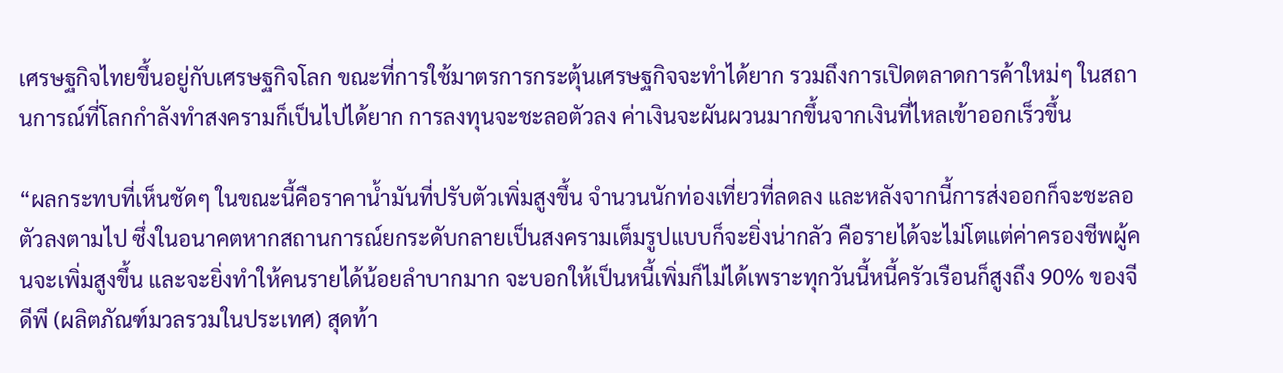เศรษฐกิจไทยขึ้นอยู่กับเศรษฐกิจโลก ขณะที่การใช้มาตรการกระตุ้นเศรษฐกิจจะทำได้ยาก รวมถึงการเปิดตลาดการค้าใหม่ๆ ในสถานการณ์ที่โลกกำลังทำสงครามก็เป็นไปได้ยาก การลงทุนจะชะลอตัวลง ค่าเงินจะผันผวนมากขึ้นจากเงินที่ไหลเข้าออกเร็วขึ้น

“ผลกระทบที่เห็นชัดๆ ในขณะนี้คือราคาน้ำมันที่ปรับตัวเพิ่มสูงขึ้น จำนวนนักท่องเที่ยวที่ลดลง และหลังจากนี้การส่งออกก็จะชะลอตัวลงตามไป ซึ่งในอนาคตหากสถานการณ์ยกระดับกลายเป็นสงครามเต็มรูปแบบก็จะยิ่งน่ากลัว คือรายได้จะไม่โตแต่ค่าครองชีพผู้คนจะเพิ่มสูงขึ้น และจะยิ่งทำให้คนรายได้น้อยลำบากมาก จะบอกให้เป็นหนี้เพิ่มก็ไม่ได้เพราะทุกวันนี้หนี้ครัวเรือนก็สูงถึง 90% ของจีดีพี (ผลิตภัณฑ์มวลรวมในประเทศ) สุดท้า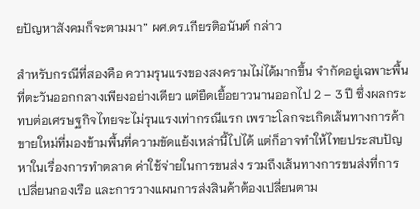ยปัญหาสังคมก็จะตามมา” ผศ.ดร.เกียรติอนันต์ กล่าว

สำหรับกรณีที่สองคือ ความรุนแรงของสงครามไม่ได้มากขึ้น จำกัดอยู่เฉพาะพื้นที่ตะวันออกกลางเพียงอย่างเดียว แต่ยืดเยื้อยาวนานออกไป 2 – 3 ปี ซึ่งผลกระทบต่อเศรษฐกิจไทยจะไม่รุนแรงเท่ากรณีแรก เพราะโลกจะเกิดเส้นทางการค้าขายใหม่ที่มองข้ามพื้นที่ความขัดแย้งเหล่านี้ไปได้ แต่ก็อาจทำให้ไทยประสบปัญหาในเรื่องการทำตลาด ค่าใช้จ่ายในการขนส่ง รวมถึงเส้นทางการขนส่งที่การเปลี่ยนกองเรือ และการวางแผนการส่งสินค้าต้องเปลี่ยนตาม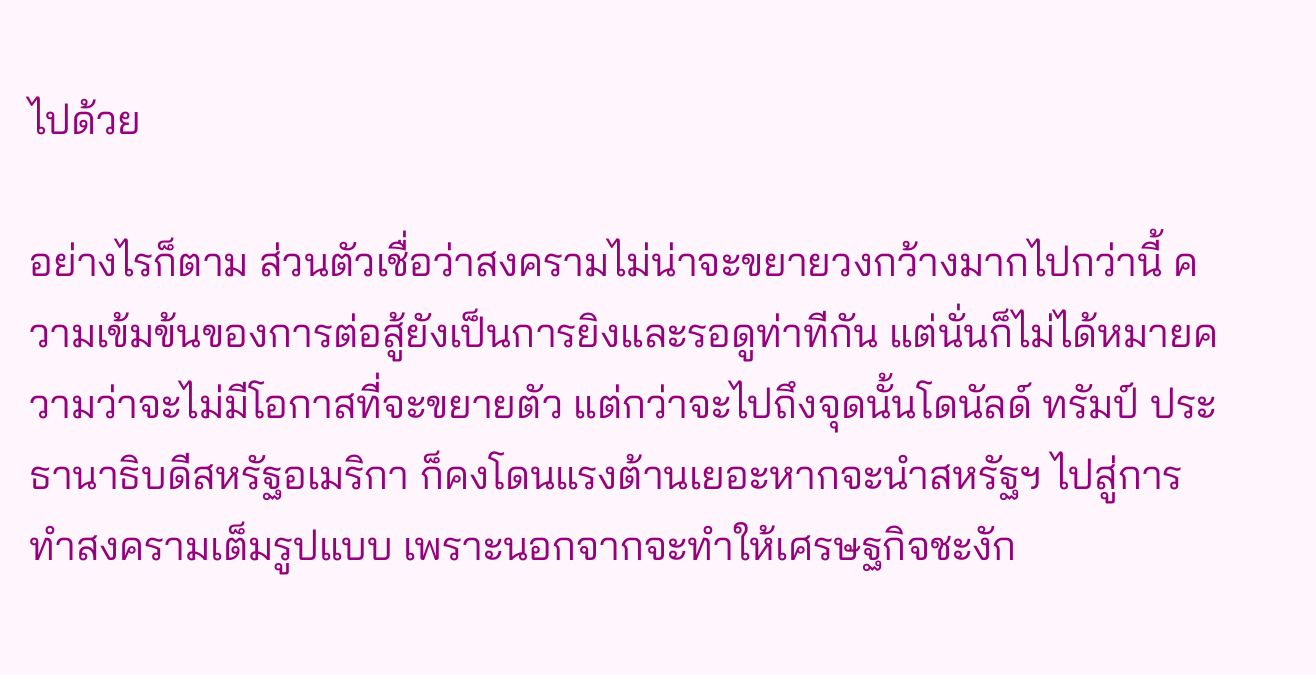ไปด้วย

อย่างไรก็ตาม ส่วนตัวเชื่อว่าสงครามไม่น่าจะขยายวงกว้างมากไปกว่านี้ ความเข้มข้นของการต่อสู้ยังเป็นการยิงและรอดูท่าทีกัน แต่นั่นก็ไม่ได้หมายความว่าจะไม่มีโอกาสที่จะขยายตัว แต่กว่าจะไปถึงจุดนั้นโดนัลด์ ทรัมป์ ประธานาธิบดีสหรัฐอเมริกา ก็คงโดนแรงต้านเยอะหากจะนำสหรัฐฯ ไปสู่การทำสงครามเต็มรูปแบบ เพราะนอกจากจะทำให้เศรษฐกิจชะงัก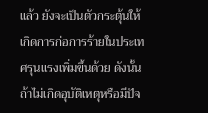แล้ว ยังจะเป็นตัวกระตุ้นให้เกิดการก่อการร้ายในประเทศรุนแรงเพิ่มขึ้นด้วย ดังนั้น ถ้าไม่เกิดอุบัติเหตุหรือมีปัจ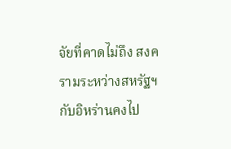จัยที่คาดไม่ถึง สงครามระหว่างสหรัฐฯ กับอิหร่านคงไป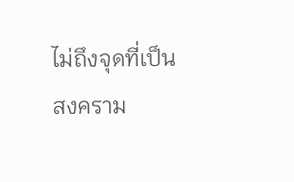ไม่ถึงจุดที่เป็นสงคราม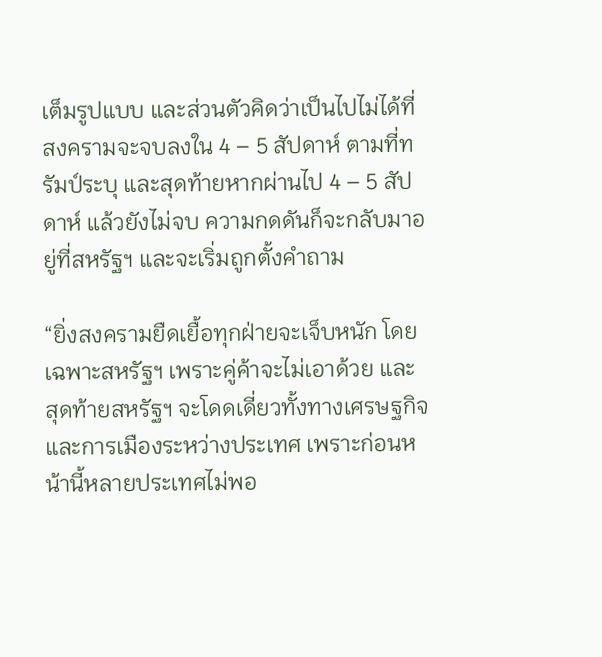เต็มรูปแบบ และส่วนตัวคิดว่าเป็นไปไม่ได้ที่สงครามจะจบลงใน 4 – 5 สัปดาห์ ตามที่ทรัมป์ระบุ และสุดท้ายหากผ่านไป 4 – 5 สัปดาห์ แล้วยังไม่จบ ความกดดันก็จะกลับมาอยู่ที่สหรัฐฯ และจะเริ่มถูกตั้งคำถาม

“ยิ่งสงครามยืดเยื้อทุกฝ่ายจะเจ็บหนัก โดยเฉพาะสหรัฐฯ เพราะคู่ค้าจะไม่เอาด้วย และสุดท้ายสหรัฐฯ จะโดดเดี่ยวทั้งทางเศรษฐกิจและการเมืองระหว่างประเทศ เพราะก่อนหน้านี้หลายประเทศไม่พอ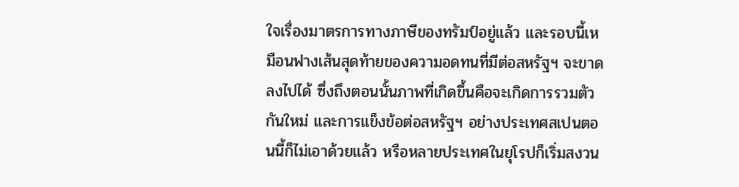ใจเรื่องมาตรการทางภาษีของทรัมป์อยู่แล้ว และรอบนี้เหมือนฟางเส้นสุดท้ายของความอดทนที่มีต่อสหรัฐฯ จะขาดลงไปได้ ซึ่งถึงตอนนั้นภาพที่เกิดขึ้นคือจะเกิดการรวมตัวกันใหม่ และการแข็งข้อต่อสหรัฐฯ อย่างประเทศสเปนตอนนี้ก็ไม่เอาด้วยแล้ว หรือหลายประเทศในยุโรปก็เริ่มสงวน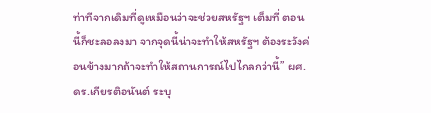ท่าทีจากเดิมที่ดูเหมือนว่าจะช่วยสหรัฐฯ เต็มที่ ตอนนี้ก็ชะลอลงมา จากจุดนี้น่าจะทำให้สหรัฐฯ ต้องระวังค่อนข้างมากถ้าจะทำให้สถานการณ์ไปไกลกว่านี้” ผศ.ดร.เกียรติอนันต์ ระบุ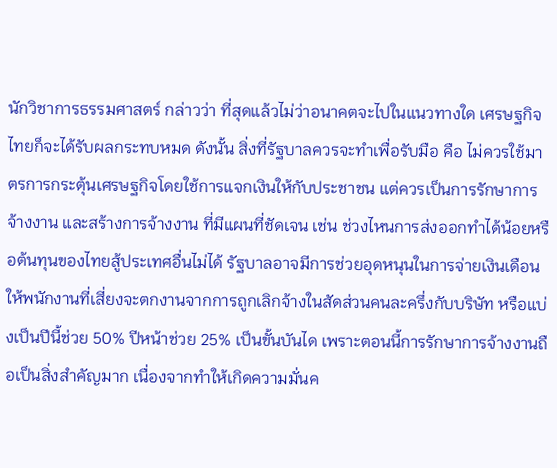นักวิชาการธรรมศาสตร์ กล่าวว่า ที่สุดแล้วไม่ว่าอนาคตจะไปในแนวทางใด เศรษฐกิจไทยก็จะได้รับผลกระทบหมด ดังนั้น สิ่งที่รัฐบาลควรจะทำเพื่อรับมือ คือ ไม่ควรใช้มาตรการกระตุ้นเศรษฐกิจโดยใช้การแจกเงินให้กับประชาชน แต่ควรเป็นการรักษาการจ้างงาน และสร้างการจ้างงาน ที่มีแผนที่ชัดเจน เช่น ช่วงไหนการส่งออกทำได้น้อยหรือต้นทุนของไทยสู้ประเทศอื่นไม่ได้ รัฐบาลอาจมีการช่วยอุดหนุนในการจ่ายเงินเดือนให้พนักงานที่เสี่ยงจะตกงานจากการถูกเลิกจ้างในสัดส่วนคนละครึ่งกับบริษัท หรือแบ่งเป็นปีนี้ช่วย 50% ปีหน้าช่วย 25% เป็นขั้นบันได เพราะตอนนี้การรักษาการจ้างงานถือเป็นสิ่งสำคัญมาก เนื่องจากทำให้เกิดความมั่นค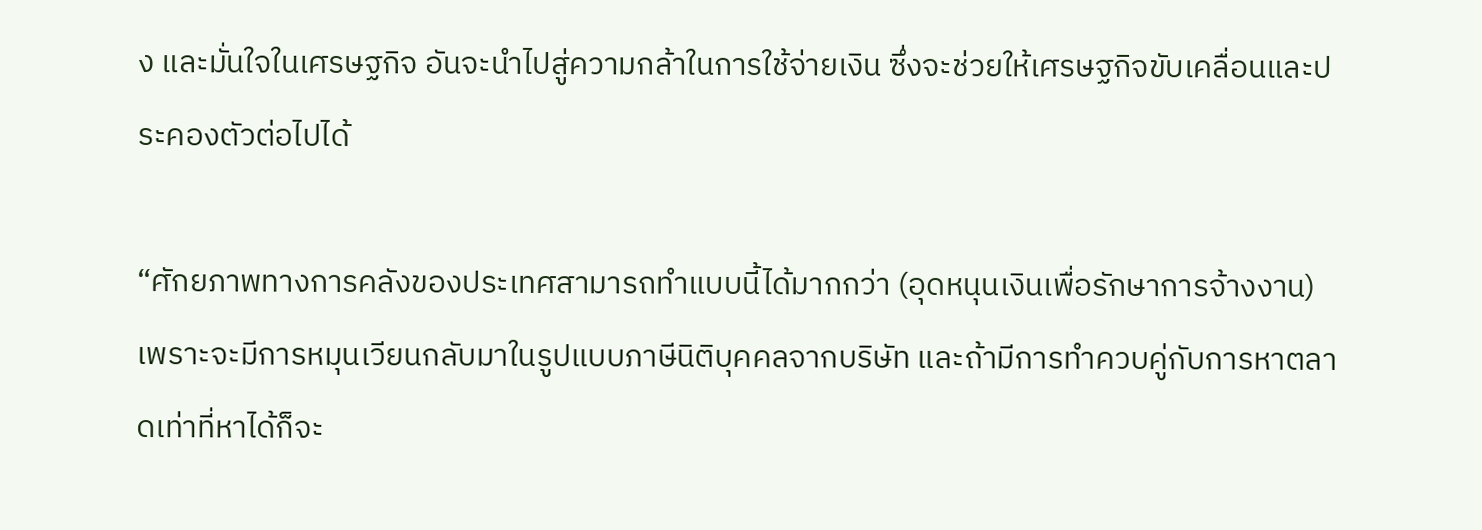ง และมั่นใจในเศรษฐกิจ อันจะนำไปสู่ความกล้าในการใช้จ่ายเงิน ซึ่งจะช่วยให้เศรษฐกิจขับเคลื่อนและประคองตัวต่อไปได้

“ศักยภาพทางการคลังของประเทศสามารถทำแบบนี้ได้มากกว่า (อุดหนุนเงินเพื่อรักษาการจ้างงาน) เพราะจะมีการหมุนเวียนกลับมาในรูปแบบภาษีนิติบุคคลจากบริษัท และถ้ามีการทำควบคู่กับการหาตลาดเท่าที่หาได้ก็จะ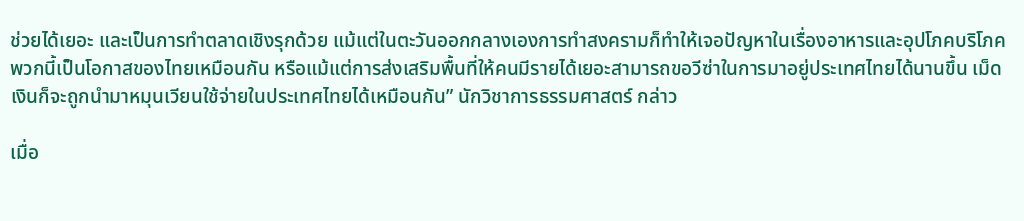ช่วยได้เยอะ และเป็นการทำตลาดเชิงรุกด้วย แม้แต่ในตะวันออกกลางเองการทำสงครามก็ทำให้เจอปัญหาในเรื่องอาหารและอุปโภคบริโภค พวกนี้เป็นโอกาสของไทยเหมือนกัน หรือแม้แต่การส่งเสริมพื้นที่ให้คนมีรายได้เยอะสามารถขอวีซ่าในการมาอยู่ประเทศไทยได้นานขึ้น เม็ดเงินก็จะถูกนำมาหมุนเวียนใช้จ่ายในประเทศไทยได้เหมือนกัน” นักวิชาการธรรมศาสตร์ กล่าว

เมื่อ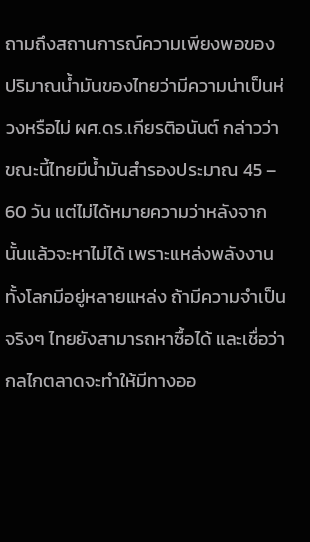ถามถึงสถานการณ์ความเพียงพอของปริมาณน้ำมันของไทยว่ามีความน่าเป็นห่วงหรือไม่ ผศ.ดร.เกียรติอนันต์ กล่าวว่า ขณะนี้ไทยมีน้ำมันสำรองประมาณ 45 – 60 วัน แต่ไม่ได้หมายความว่าหลังจากนั้นแล้วจะหาไม่ได้ เพราะแหล่งพลังงานทั้งโลกมีอยู่หลายแหล่ง ถ้ามีความจำเป็นจริงๆ ไทยยังสามารถหาซื้อได้ และเชื่อว่ากลไกตลาดจะทำให้มีทางออ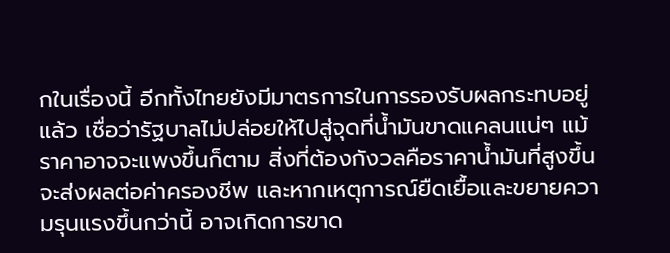กในเรื่องนี้ อีกทั้งไทยยังมีมาตรการในการรองรับผลกระทบอยู่แล้ว เชื่อว่ารัฐบาลไม่ปล่อยให้ไปสู่จุดที่น้ำมันขาดแคลนแน่ๆ แม้ราคาอาจจะแพงขึ้นก็ตาม สิ่งที่ต้องกังวลคือราคาน้ำมันที่สูงขึ้นจะส่งผลต่อค่าครองชีพ และหากเหตุการณ์ยืดเยื้อและขยายความรุนแรงขึ้นกว่านี้ อาจเกิดการขาด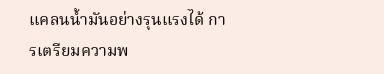แคลนน้ำมันอย่างรุนแรงได้ การเตรียมความพ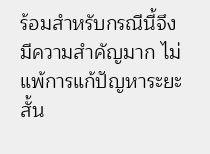ร้อมสำหรับกรณีนี้จึงมีความสำคัญมาก ไม่แพ้การแก้ปัญหาระยะสั้น